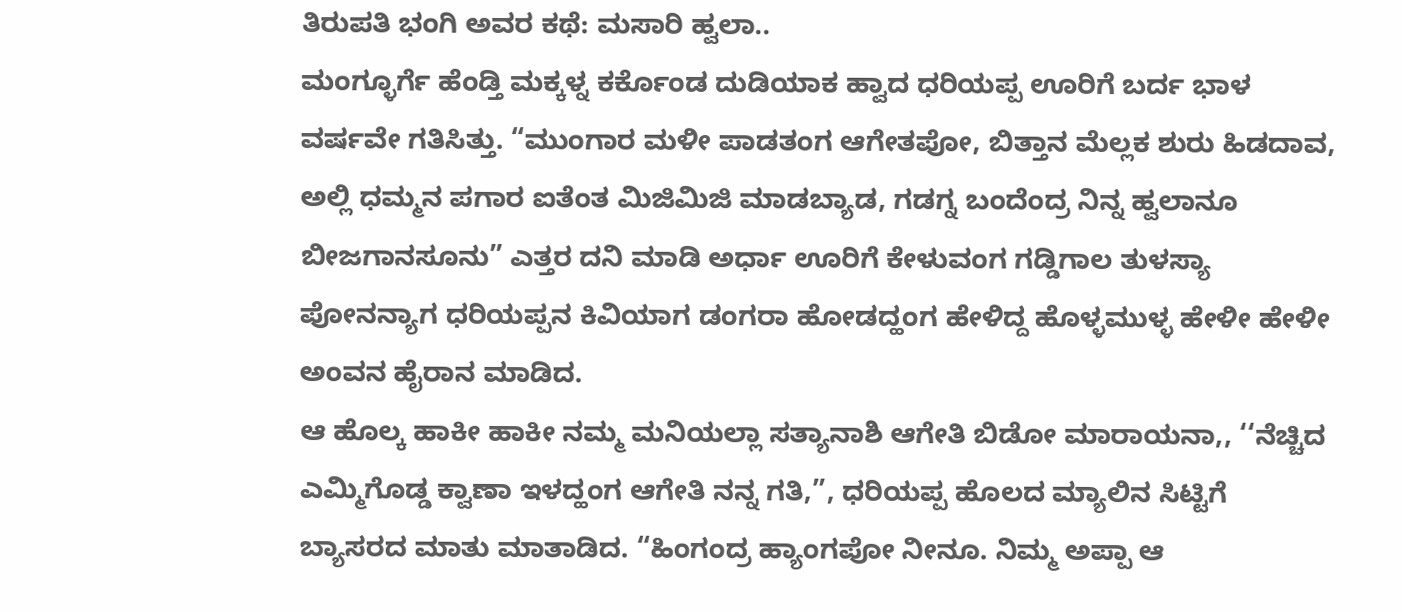ತಿರುಪತಿ ಭಂಗಿ ಅವರ ಕಥೆ: ಮಸಾರಿ ಹ್ವಲಾ..
ಮಂಗ್ಳೂರ್ಗೆ ಹೆಂಡ್ತಿ ಮಕ್ಕಳ್ನ ಕರ್ಕೊಂಡ ದುಡಿಯಾಕ ಹ್ವಾದ ಧರಿಯಪ್ಪ ಊರಿಗೆ ಬರ್ದ ಭಾಳ ವರ್ಷವೇ ಗತಿಸಿತ್ತು. “ಮುಂಗಾರ ಮಳೀ ಪಾಡತಂಗ ಆಗೇತಪೋ, ಬಿತ್ತಾನ ಮೆಲ್ಲಕ ಶುರು ಹಿಡದಾವ, ಅಲ್ಲಿ ಧಮ್ಮನ ಪಗಾರ ಐತೆಂತ ಮಿಜಿಮಿಜಿ ಮಾಡಬ್ಯಾಡ, ಗಡಗ್ನ ಬಂದೆಂದ್ರ ನಿನ್ನ ಹ್ವಲಾನೂ ಬೀಜಗಾನಸೂನು” ಎತ್ತರ ದನಿ ಮಾಡಿ ಅರ್ಧಾ ಊರಿಗೆ ಕೇಳುವಂಗ ಗಡ್ಡಿಗಾಲ ತುಳಸ್ಯಾ ಪೋನನ್ಯಾಗ ಧರಿಯಪ್ಪನ ಕಿವಿಯಾಗ ಡಂಗರಾ ಹೋಡದ್ಹಂಗ ಹೇಳಿದ್ದ ಹೊಳ್ಳಮುಳ್ಳ ಹೇಳೀ ಹೇಳೀ ಅಂವನ ಹೈರಾನ ಮಾಡಿದ.
ಆ ಹೊಲ್ಕ ಹಾಕೀ ಹಾಕೀ ನಮ್ಮ ಮನಿಯಲ್ಲಾ ಸತ್ಯಾನಾಶಿ ಆಗೇತಿ ಬಿಡೋ ಮಾರಾಯನಾ,, ‘‘ನೆಚ್ಚಿದ ಎಮ್ಮಿಗೊಡ್ಡ ಕ್ವಾಣಾ ಇಳದ್ಹಂಗ ಆಗೇತಿ ನನ್ನ ಗತಿ,”, ಧರಿಯಪ್ಪ ಹೊಲದ ಮ್ಯಾಲಿನ ಸಿಟ್ಟಿಗೆ ಬ್ಯಾಸರದ ಮಾತು ಮಾತಾಡಿದ. “ಹಿಂಗಂದ್ರ ಹ್ಯಾಂಗಪೋ ನೀನೂ. ನಿಮ್ಮ ಅಪ್ಪಾ ಆ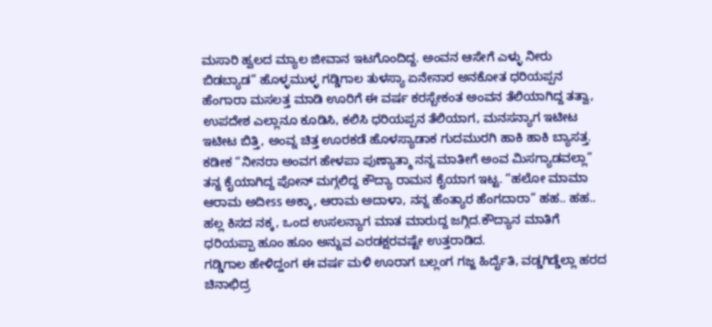ಮಸಾರಿ ಹ್ವಲದ ಮ್ಯಾಲ ಜೀವಾನ ಇಟಗೊಂದಿದ್ದ. ಅಂವನ ಆಸೇಗೆ ಎಳ್ಳು ನೀರು ಬಿಡಬ್ಯಾಡ” ಹೊಳ್ಳಮುಳ್ಳ ಗಡ್ಡಿಗಾಲ ತುಳಸ್ಯಾ ಏನೇನಾರ ಅನಕೋತ ಧರಿಯಪ್ಪನ ಹೆಂಗಾರಾ ಮಸಲತ್ತ ಮಾಡಿ ಊರಿಗೆ ಈ ವರ್ಷ ಕರಸ್ಬೇಕಂತ ಅಂವನ ತೆಲಿಯಾಗಿದ್ದ ತತ್ವಾ, ಉಪದೇಶ ಎಲ್ಲಾನೂ ಕೂಡಿಸಿ, ಕಲಿಸಿ ಧರಿಯಪ್ಪನ ತೆಲಿಯಾಗ, ಮನಸನ್ಯಾಗ ಇಟೀಟ ಇಟೀಟ ಬಿತ್ತಿ, ಅಂವ್ನ ಚಿತ್ತ ಊರಕಡೆ ಹೊಳಸ್ಯಾಡಾಕ ಗುದಮುರಗಿ ಹಾಕಿ ಹಾಕಿ ಬ್ಯಾಸತ್ತ. ಕಡೀಕ “ನೀನರಾ ಅಂವಗ ಹೇಳಪಾ ಪುಣ್ಯಾತ್ಮಾ ನನ್ನ ಮಾತೀಗೆ ಅಂವ ಮಿಸಗ್ಯಾಡವಲ್ಲಾ” ತನ್ನ ಕೈಯಾಗಿದ್ದ ಪೋನ್ ಮಗ್ಗಲಿದ್ದ ಕೌದ್ಯಾ ರಾಮನ ಕೈಯಾಗ ಇಟ್ಟ. “ಹಲೋ ಮಾಮಾ ಆರಾಮ ಅದೀss ಅಕ್ಕಾ, ಆರಾಮ ಅದಾಳಾ, ನನ್ನ ಹೆಂತ್ಯಾರ ಹೆಂಗದಾರಾ” ಹಹ.. ಹಹ.. ಹಲ್ಲ ಕಿಸದ ನಕ್ಕ, ಒಂದ ಉಸಲನ್ಯಾಗ ಮಾತ ಮಾರುದ್ದ ಜಗ್ಗಿದ.ಕೌದ್ಯಾನ ಮಾತಿಗೆ ಧರಿಯಪ್ಪಾ ಹೂಂ ಹೂಂ ಅನ್ನುವ ಎರಡಕ್ಷರವಷ್ಟೇ ಉತ್ತರಾಡಿದ.
ಗಡ್ಡಿಗಾಲ ಹೇಳಿದ್ಹಂಗ ಈ ವರ್ಷ ಮಳಿ ಊರಾಗ ಬಲ್ಲಂಗ ಗಜ್ಜ ಹಿರ್ದೈತಿ, ವಡ್ಡಗಿಡ್ಡೆಲ್ಲಾ ಹರದ ಚಿನಾಛಿದ್ರ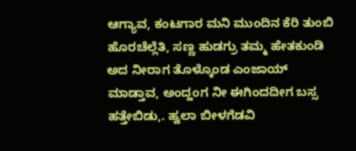ಆಗ್ಯಾವ, ಕಂಟಗಾರ ಮನಿ ಮುಂದಿನ ಕೆರಿ ತುಂಬಿ ಹೊರಚೆಲ್ಲೆತಿ, ಸಣ್ಣ ಹುಡಗ್ರು ತಮ್ಮ ಹೇತಕುಂಡಿ ಅದ ನೀರಾಗ ತೊಳ್ಕೊಂಡ ಎಂಜಾಯ್ ಮಾಡ್ತಾವ, ಅಂದ್ಹಂಗ ನೀ ಈಗಿಂದದೀಗ ಬಸ್ಸ ಹತ್ತೇಬಿಡು,. ಹ್ವಲಾ ಬೀಳಗೆಡವಿ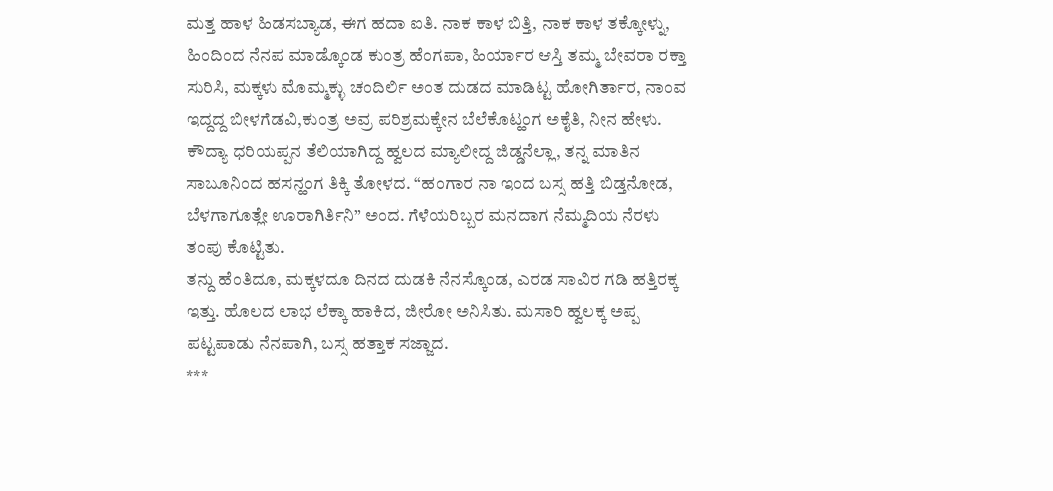ಮತ್ತ ಹಾಳ ಹಿಡಸಬ್ಯಾಡ, ಈಗ ಹದಾ ಐತಿ. ನಾಕ ಕಾಳ ಬಿತ್ತಿ, ನಾಕ ಕಾಳ ತಕ್ಕೋಳ್ನು, ಹಿಂದಿಂದ ನೆನಪ ಮಾಡ್ಕೊಂಡ ಕುಂತ್ರ ಹೆಂಗಪಾ, ಹಿರ್ಯಾರ ಆಸ್ತಿ ತಮ್ಮ ಬೇವರಾ ರಕ್ತಾ ಸುರಿಸಿ, ಮಕ್ಕಳು ಮೊಮ್ಮಕ್ಳು ಚಂದಿರ್ಲಿ ಅಂತ ದುಡದ ಮಾಡಿಟ್ಟ ಹೋಗಿರ್ತಾರ, ನಾಂವ ಇದ್ದದ್ದ ಬೀಳಗೆಡವಿ,ಕುಂತ್ರ ಅವ್ರ ಪರಿಶ್ರಮಕ್ಕೇನ ಬೆಲೆಕೊಟ್ಹಂಗ ಅಕೈತಿ, ನೀನ ಹೇಳು.
ಕೌದ್ಯಾ ಧರಿಯಪ್ಪನ ತೆಲಿಯಾಗಿದ್ದ ಹ್ವಲದ ಮ್ಯಾಲೀದ್ದ ಜಿಡ್ಡನೆಲ್ಲಾ, ತನ್ನ ಮಾತಿನ ಸಾಬೂನಿಂದ ಹಸನ್ಹಂಗ ತಿಕ್ಕಿ ತೋಳದ. “ಹಂಗಾರ ನಾ ಇಂದ ಬಸ್ಸ ಹತ್ತಿ ಬಿಡ್ತನೋಡ, ಬೆಳಗಾಗೂತ್ಲೇ ಊರಾಗಿರ್ತಿನಿ” ಅಂದ. ಗೆಳೆಯರಿಬ್ಬರ ಮನದಾಗ ನೆಮ್ಮದಿಯ ನೆರಳು ತಂಪು ಕೊಟ್ಟಿತು.
ತನ್ದು ಹೆಂತಿದೂ, ಮಕ್ಕಳದೂ ದಿನದ ದುಡಕಿ ನೆನಸ್ಕೊಂಡ, ಎರಡ ಸಾವಿರ ಗಡಿ ಹತ್ತಿರಕ್ಕ ಇತ್ತು. ಹೊಲದ ಲಾಭ ಲೆಕ್ಕಾ ಹಾಕಿದ, ಜೀರೋ ಅನಿಸಿತು. ಮಸಾರಿ ಹ್ವಲಕ್ಕ ಅಪ್ಪ ಪಟ್ಟಪಾಡು ನೆನಪಾಗಿ, ಬಸ್ಸ ಹತ್ತಾಕ ಸಜ್ಜಾದ.
***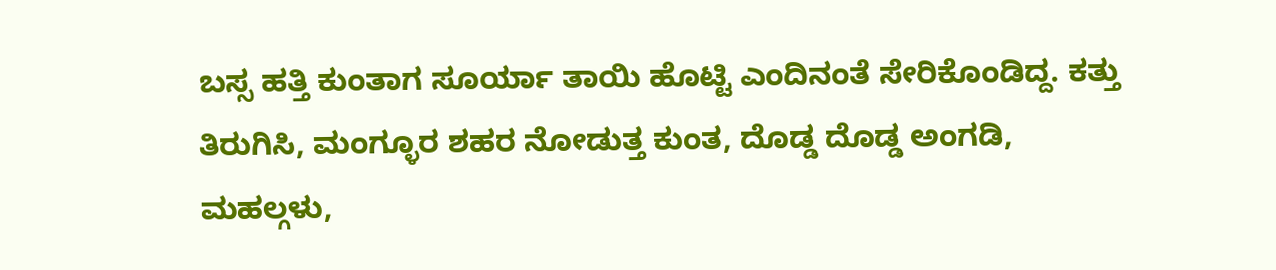ಬಸ್ಸ ಹತ್ತಿ ಕುಂತಾಗ ಸೂರ್ಯಾ ತಾಯಿ ಹೊಟ್ಟಿ ಎಂದಿನಂತೆ ಸೇರಿಕೊಂಡಿದ್ದ. ಕತ್ತು ತಿರುಗಿಸಿ, ಮಂಗ್ಳೂರ ಶಹರ ನೋಡುತ್ತ ಕುಂತ, ದೊಡ್ಡ ದೊಡ್ಡ ಅಂಗಡಿ, ಮಹಲ್ಗಳು,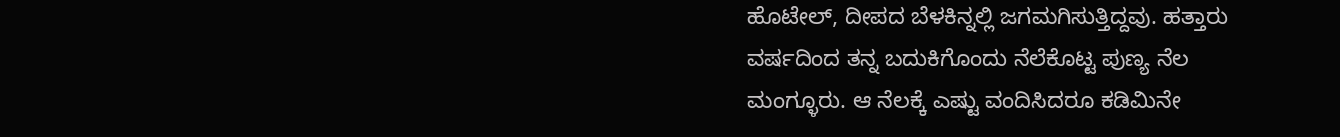ಹೊಟೇಲ್, ದೀಪದ ಬೆಳಕಿನ್ನಲ್ಲಿ ಜಗಮಗಿಸುತ್ತಿದ್ದವು. ಹತ್ತಾರು ವರ್ಷದಿಂದ ತನ್ನ ಬದುಕಿಗೊಂದು ನೆಲೆಕೊಟ್ಟ ಪುಣ್ಯ ನೆಲ ಮಂಗ್ಳೂರು. ಆ ನೆಲಕ್ಕೆ ಎಷ್ಟು ವಂದಿಸಿದರೂ ಕಡಿಮಿನೇ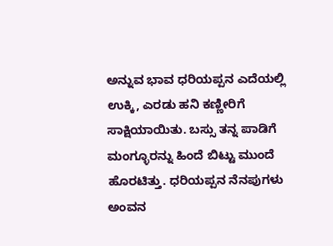ಅನ್ನುವ ಭಾವ ಧರಿಯಪ್ಪನ ಎದೆಯಲ್ಲಿ ಉಕ್ಕಿ, ಎರಡು ಹನಿ ಕಣ್ಣೀರಿಗೆ ಸಾಕ್ಷಿಯಾಯಿತು. ಬಸ್ಸು ತನ್ನ ಪಾಡಿಗೆ ಮಂಗ್ಳೂರನ್ನು ಹಿಂದೆ ಬಿಟ್ಟು ಮುಂದೆ ಹೊರಟಿತ್ತು. ಧರಿಯಪ್ಪನ ನೆನಪುಗಳು ಅಂವನ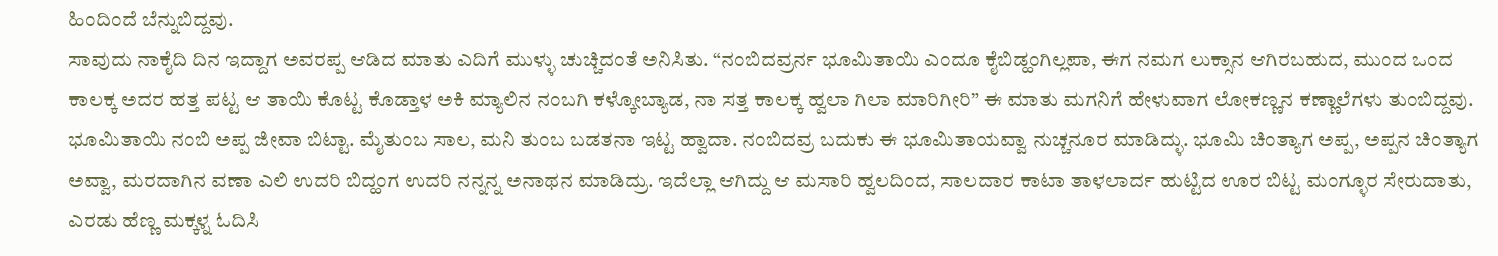ಹಿಂದಿಂದೆ ಬೆನ್ನುಬಿದ್ದವು.
ಸಾವುದು ನಾಕೈದಿ ದಿನ ಇದ್ದಾಗ ಅವರಪ್ಪ ಆಡಿದ ಮಾತು ಎದಿಗೆ ಮುಳ್ಳು ಚುಚ್ಚಿದಂತೆ ಅನಿಸಿತು. “ನಂಬಿದವ್ರರ್ನ ಭೂಮಿತಾಯಿ ಎಂದೂ ಕೈಬಿಡ್ಹಂಗಿಲ್ಲಪಾ, ಈಗ ನಮಗ ಲುಕ್ಸಾನ ಆಗಿರಬಹುದ, ಮುಂದ ಒಂದ ಕಾಲಕ್ಕ ಅದರ ಹತ್ತ ಪಟ್ಟ ಆ ತಾಯಿ ಕೊಟ್ಟ ಕೊಡ್ತಾಳ ಅಕಿ ಮ್ಯಾಲಿನ ನಂಬಗಿ ಕಳ್ಕೋಬ್ಯಾಡ, ನಾ ಸತ್ತ ಕಾಲಕ್ಕ ಹ್ವಲಾ ಗಿಲಾ ಮಾರಿಗೀರಿ” ಈ ಮಾತು ಮಗನಿಗೆ ಹೇಳುವಾಗ ಲೋಕಣ್ಣನ ಕಣ್ಣಾಲೆಗಳು ತುಂಬಿದ್ದವು.
ಭೂಮಿತಾಯಿ ನಂಬಿ ಅಪ್ಪ ಜೀವಾ ಬಿಟ್ಟಾ. ಮೈತುಂಬ ಸಾಲ, ಮನಿ ತುಂಬ ಬಡತನಾ ಇಟ್ಟ ಹ್ವಾದಾ. ನಂಬಿದವ್ರ ಬದುಕು ಈ ಭೂಮಿತಾಯವ್ವಾ ನುಚ್ಚನೂರ ಮಾಡಿದ್ಳು. ಭೂಮಿ ಚಿಂತ್ಯಾಗ ಅಪ್ಪ, ಅಪ್ಪನ ಚಿಂತ್ಯಾಗ ಅವ್ವಾ, ಮರದಾಗಿನ ವಣಾ ಎಲಿ ಉದರಿ ಬಿದ್ಹಂಗ ಉದರಿ ನನ್ನನ್ನ ಅನಾಥನ ಮಾಡಿದ್ರು. ಇದೆಲ್ಲಾ ಆಗಿದ್ದು ಆ ಮಸಾರಿ ಹ್ವಲದಿಂದ, ಸಾಲದಾರ ಕಾಟಾ ತಾಳಲಾರ್ದ ಹುಟ್ಟಿದ ಊರ ಬಿಟ್ಟ ಮಂಗ್ಳೂರ ಸೇರುದಾತು, ಎರಡು ಹೆಣ್ಣ ಮಕ್ಕಳ್ನ ಓದಿಸಿ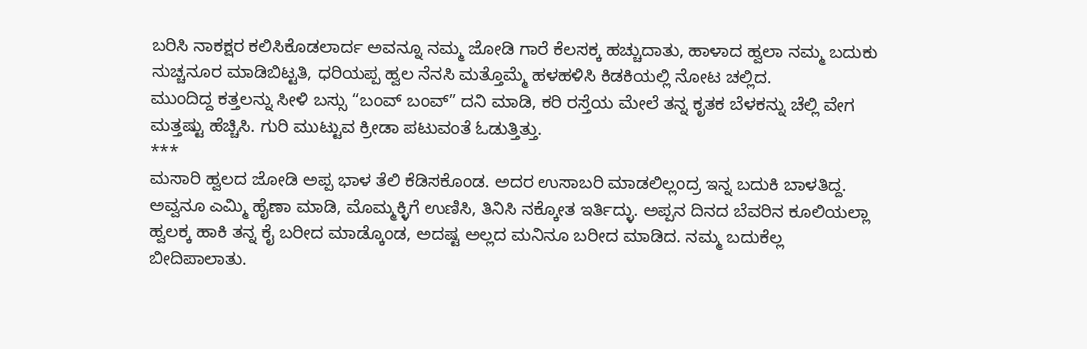ಬರಿಸಿ ನಾಕಕ್ಷರ ಕಲಿಸಿಕೊಡಲಾರ್ದ ಅವನ್ನೂ ನಮ್ಮ ಜೋಡಿ ಗಾರೆ ಕೆಲಸಕ್ಕ ಹಚ್ಚುದಾತು, ಹಾಳಾದ ಹ್ವಲಾ ನಮ್ಮ ಬದುಕು ನುಚ್ಚನೂರ ಮಾಡಿಬಿಟ್ಟತಿ, ಧರಿಯಪ್ಪ ಹ್ವಲ ನೆನಸಿ ಮತ್ತೊಮ್ಮೆ ಹಳಹಳಿಸಿ ಕಿಡಕಿಯಲ್ಲಿ ನೋಟ ಚಲ್ಲಿದ.
ಮುಂದಿದ್ದ ಕತ್ತಲನ್ನು ಸೀಳಿ ಬಸ್ಸು “ಬಂವ್ ಬಂವ್” ದನಿ ಮಾಡಿ, ಕರಿ ರಸ್ತೆಯ ಮೇಲೆ ತನ್ನ ಕೃತಕ ಬೆಳಕನ್ನು ಚೆಲ್ಲಿ ವೇಗ ಮತ್ತಷ್ಟು ಹೆಚ್ಚಿಸಿ. ಗುರಿ ಮುಟ್ಟುವ ಕ್ರೀಡಾ ಪಟುವಂತೆ ಓಡುತ್ತಿತ್ತು.
***
ಮಸಾರಿ ಹ್ವಲದ ಜೋಡಿ ಅಪ್ಪ ಭಾಳ ತೆಲಿ ಕೆಡಿಸಕೊಂಡ. ಅದರ ಉಸಾಬರಿ ಮಾಡಲಿಲ್ಲಂದ್ರ ಇನ್ನ ಬದುಕಿ ಬಾಳತಿದ್ದ. ಅವ್ವನೂ ಎಮ್ಮಿ ಹೈಣಾ ಮಾಡಿ, ಮೊಮ್ಮಕ್ಳಿಗೆ ಉಣಿಸಿ, ತಿನಿಸಿ ನಕ್ಕೋತ ಇರ್ತಿದ್ಳು. ಅಪ್ಪನ ದಿನದ ಬೆವರಿನ ಕೂಲಿಯಲ್ಲಾ ಹ್ವಲಕ್ಕ ಹಾಕಿ ತನ್ನ ಕೈ ಬರೀದ ಮಾಡ್ಕೊಂಡ, ಅದಷ್ಟ ಅಲ್ಲದ ಮನಿನೂ ಬರೀದ ಮಾಡಿದ. ನಮ್ಮ ಬದುಕೆಲ್ಲ ಬೀದಿಪಾಲಾತು.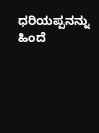ಧರಿಯಪ್ಪನನ್ನು ಹಿಂದೆ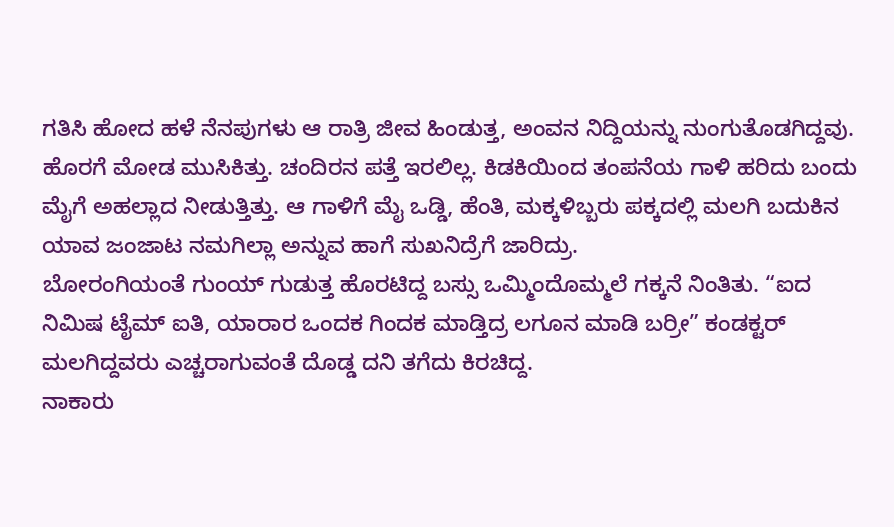ಗತಿಸಿ ಹೋದ ಹಳೆ ನೆನಪುಗಳು ಆ ರಾತ್ರಿ ಜೀವ ಹಿಂಡುತ್ತ, ಅಂವನ ನಿದ್ದಿಯನ್ನು ನುಂಗುತೊಡಗಿದ್ದವು.
ಹೊರಗೆ ಮೋಡ ಮುಸಿಕಿತ್ತು. ಚಂದಿರನ ಪತ್ತೆ ಇರಲಿಲ್ಲ. ಕಿಡಕಿಯಿಂದ ತಂಪನೆಯ ಗಾಳಿ ಹರಿದು ಬಂದು ಮೈಗೆ ಅಹಲ್ಲಾದ ನೀಡುತ್ತಿತ್ತು. ಆ ಗಾಳಿಗೆ ಮೈ ಒಡ್ಡಿ, ಹೆಂತಿ, ಮಕ್ಕಳಿಬ್ಬರು ಪಕ್ಕದಲ್ಲಿ ಮಲಗಿ ಬದುಕಿನ ಯಾವ ಜಂಜಾಟ ನಮಗಿಲ್ಲಾ ಅನ್ನುವ ಹಾಗೆ ಸುಖನಿದ್ರೆಗೆ ಜಾರಿದ್ರು.
ಬೋರಂಗಿಯಂತೆ ಗುಂಯ್ ಗುಡುತ್ತ ಹೊರಟಿದ್ದ ಬಸ್ಸು ಒಮ್ಮಿಂದೊಮ್ಮಲೆ ಗಕ್ಕನೆ ನಿಂತಿತು. “ಐದ ನಿಮಿಷ ಟೈಮ್ ಐತಿ, ಯಾರಾರ ಒಂದಕ ಗಿಂದಕ ಮಾಡ್ತಿದ್ರ ಲಗೂನ ಮಾಡಿ ಬರ್ರೀ” ಕಂಡಕ್ಟರ್ ಮಲಗಿದ್ದವರು ಎಚ್ಚರಾಗುವಂತೆ ದೊಡ್ಡ ದನಿ ತಗೆದು ಕಿರಚಿದ್ದ.
ನಾಕಾರು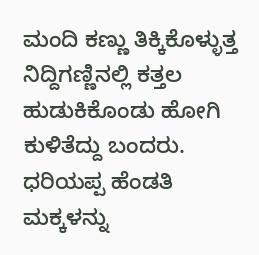ಮಂದಿ ಕಣ್ಣು ತಿಕ್ಕಿಕೊಳ್ಳುತ್ತ ನಿದ್ದಿಗಣ್ಣಿನಲ್ಲಿ ಕತ್ತಲ ಹುಡುಕಿಕೊಂಡು ಹೋಗಿ ಕುಳಿತೆದ್ದು ಬಂದರು. ಧರಿಯಪ್ಪ ಹೆಂಡತಿ ಮಕ್ಕಳನ್ನು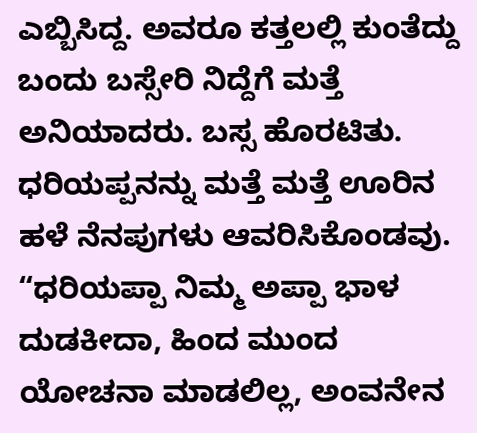ಎಬ್ಬಿಸಿದ್ದ. ಅವರೂ ಕತ್ತಲಲ್ಲಿ ಕುಂತೆದ್ದು ಬಂದು ಬಸ್ಸೇರಿ ನಿದ್ದೆಗೆ ಮತ್ತೆ ಅನಿಯಾದರು. ಬಸ್ಸ ಹೊರಟಿತು. ಧರಿಯಪ್ಪನನ್ನು ಮತ್ತೆ ಮತ್ತೆ ಊರಿನ ಹಳೆ ನೆನಪುಗಳು ಆವರಿಸಿಕೊಂಡವು.
“ಧರಿಯಪ್ಪಾ ನಿಮ್ಮ ಅಪ್ಪಾ ಭಾಳ ದುಡಕೀದಾ, ಹಿಂದ ಮುಂದ ಯೋಚನಾ ಮಾಡಲಿಲ್ಲ, ಅಂವನೇನ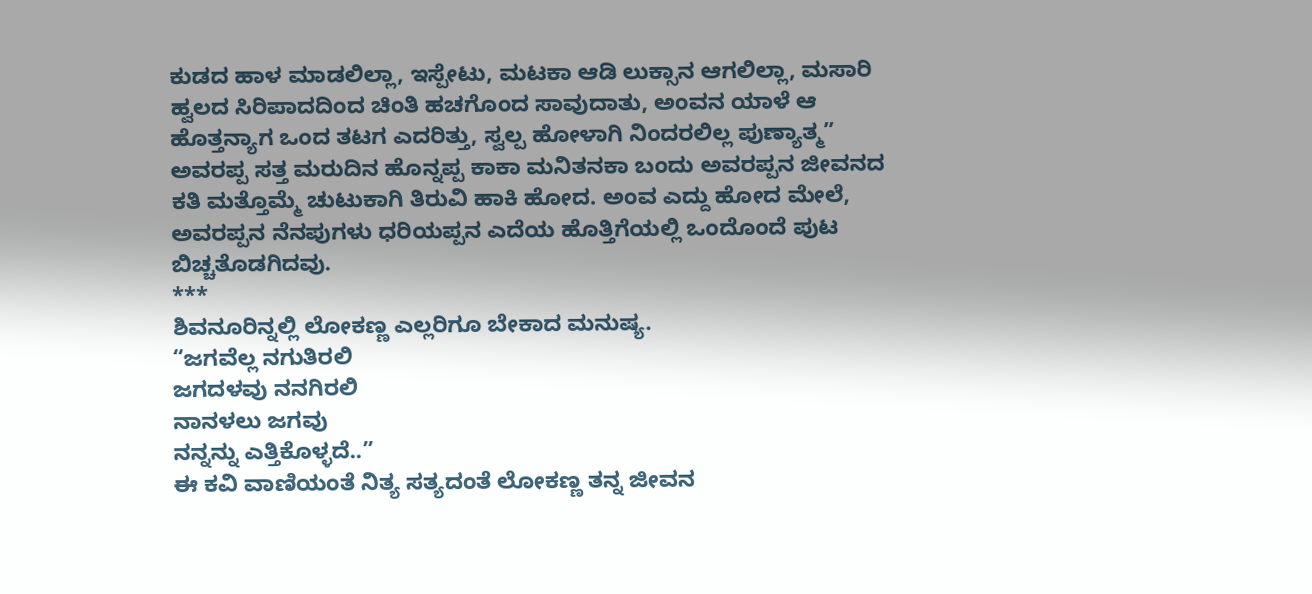ಕುಡದ ಹಾಳ ಮಾಡಲಿಲ್ಲಾ, ಇಸ್ಪೇಟು, ಮಟಕಾ ಆಡಿ ಲುಕ್ಸಾನ ಆಗಲಿಲ್ಲಾ, ಮಸಾರಿ ಹ್ವಲದ ಸಿರಿಪಾದದಿಂದ ಚಿಂತಿ ಹಚಗೊಂದ ಸಾವುದಾತು, ಅಂವನ ಯಾಳೆ ಆ ಹೊತ್ತನ್ಯಾಗ ಒಂದ ತಟಗ ಎದರಿತ್ತು, ಸ್ವಲ್ಪ ಹೋಳಾಗಿ ನಿಂದರಲಿಲ್ಲ ಪುಣ್ಯಾತ್ಮ” ಅವರಪ್ಪ ಸತ್ತ ಮರುದಿನ ಹೊನ್ನಪ್ಪ ಕಾಕಾ ಮನಿತನಕಾ ಬಂದು ಅವರಪ್ಪನ ಜೀವನದ ಕತಿ ಮತ್ತೊಮ್ಮೆ ಚುಟುಕಾಗಿ ತಿರುವಿ ಹಾಕಿ ಹೋದ. ಅಂವ ಎದ್ದು ಹೋದ ಮೇಲೆ, ಅವರಪ್ಪನ ನೆನಪುಗಳು ಧರಿಯಪ್ಪನ ಎದೆಯ ಹೊತ್ತಿಗೆಯಲ್ಲಿ ಒಂದೊಂದೆ ಪುಟ ಬಿಚ್ಚತೊಡಗಿದವು.
***
ಶಿವನೂರಿನ್ನಲ್ಲಿ ಲೋಕಣ್ಣ ಎಲ್ಲರಿಗೂ ಬೇಕಾದ ಮನುಷ್ಯ.
“ಜಗವೆಲ್ಲ ನಗುತಿರಲಿ
ಜಗದಳವು ನನಗಿರಲಿ
ನಾನಳಲು ಜಗವು
ನನ್ನನ್ನು ಎತ್ತಿಕೊಳ್ಳದೆ..”
ಈ ಕವಿ ವಾಣಿಯಂತೆ ನಿತ್ಯ ಸತ್ಯದಂತೆ ಲೋಕಣ್ಣ ತನ್ನ ಜೀವನ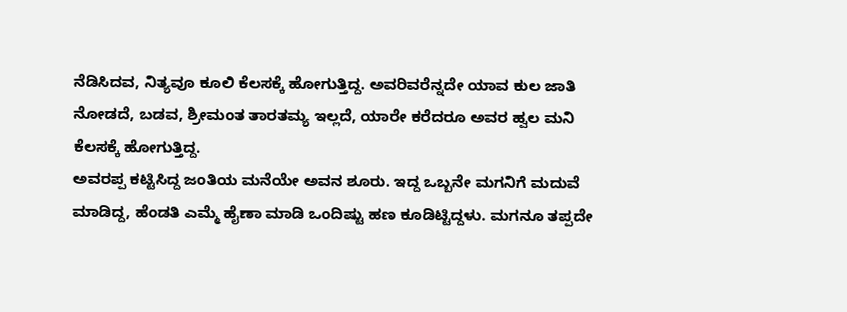ನೆಡಿಸಿದವ, ನಿತ್ಯವೂ ಕೂಲಿ ಕೆಲಸಕ್ಕೆ ಹೋಗುತ್ತಿದ್ದ. ಅವರಿವರೆನ್ನದೇ ಯಾವ ಕುಲ ಜಾತಿ ನೋಡದೆ, ಬಡವ, ಶ್ರೀಮಂತ ತಾರತಮ್ಯ ಇಲ್ಲದೆ, ಯಾರೇ ಕರೆದರೂ ಅವರ ಹ್ವಲ ಮನಿ ಕೆಲಸಕ್ಕೆ ಹೋಗುತ್ತಿದ್ದ.
ಅವರಪ್ಪ ಕಟ್ಟಿಸಿದ್ದ ಜಂತಿಯ ಮನೆಯೇ ಅವನ ಶೂರು. ಇದ್ದ ಒಬ್ಬನೇ ಮಗನಿಗೆ ಮದುವೆ ಮಾಡಿದ್ದ, ಹೆಂಡತಿ ಎಮ್ಮೆ ಹೈಣಾ ಮಾಡಿ ಒಂದಿಷ್ಟು ಹಣ ಕೂಡಿಟ್ಟಿದ್ದಳು. ಮಗನೂ ತಪ್ಪದೇ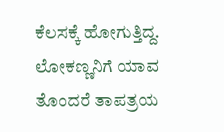ಕೆಲಸಕ್ಕೆ ಹೋಗುತ್ತಿದ್ದ. ಲೋಕಣ್ಣನಿಗೆ ಯಾವ ತೊಂದರೆ ತಾಪತ್ರಯ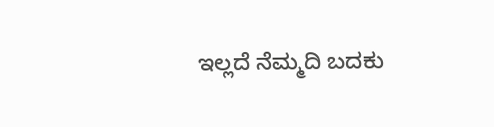ಇಲ್ಲದೆ ನೆಮ್ಮದಿ ಬದಕು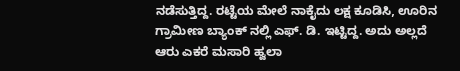ನಡೆಸುತ್ತಿದ್ದ. ರಟ್ಟೆಯ ಮೇಲೆ ನಾಕೈದು ಲಕ್ಷ ಕೂಡಿಸಿ, ಊರಿನ ಗ್ರಾಮೀಣ ಬ್ಯಾಂಕ್ ನಲ್ಲಿ ಎಫ್. ಡಿ. ಇಟ್ಟಿದ್ದ. ಅದು ಅಲ್ಲದೆ ಆರು ಎಕರೆ ಮಸಾರಿ ಹ್ವಲಾ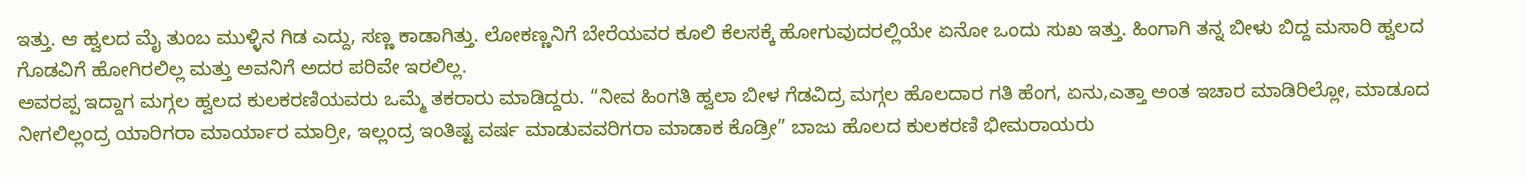ಇತ್ತು. ಆ ಹ್ವಲದ ಮೈ ತುಂಬ ಮುಳ್ಳಿನ ಗಿಡ ಎದ್ದು, ಸಣ್ಣ ಕಾಡಾಗಿತ್ತು. ಲೋಕಣ್ಣನಿಗೆ ಬೇರೆಯವರ ಕೂಲಿ ಕೆಲಸಕ್ಕೆ ಹೋಗುವುದರಲ್ಲಿಯೇ ಏನೋ ಒಂದು ಸುಖ ಇತ್ತು. ಹಿಂಗಾಗಿ ತನ್ನ ಬೀಳು ಬಿದ್ದ ಮಸಾರಿ ಹ್ವಲದ ಗೊಡವಿಗೆ ಹೋಗಿರಲಿಲ್ಲ ಮತ್ತು ಅವನಿಗೆ ಅದರ ಪರಿವೇ ಇರಲಿಲ್ಲ.
ಅವರಪ್ಪ ಇದ್ದಾಗ ಮಗ್ಗಲ ಹ್ವಲದ ಕುಲಕರಣಿಯವರು ಒಮ್ಮೆ ತಕರಾರು ಮಾಡಿದ್ದರು. “ನೀವ ಹಿಂಗತಿ ಹ್ವಲಾ ಬೀಳ ಗೆಡವಿದ್ರ ಮಗ್ಗಲ ಹೊಲದಾರ ಗತಿ ಹೆಂಗ, ಏನು,ಎತ್ತಾ ಅಂತ ಇಚಾರ ಮಾಡಿರಿಲ್ಲೋ, ಮಾಡೂದ ನೀಗಲಿಲ್ಲಂದ್ರ ಯಾರಿಗರಾ ಮಾರ್ಯಾರ ಮಾರ್ರೀ, ಇಲ್ಲಂದ್ರ ಇಂತಿಷ್ಟ ವರ್ಷ ಮಾಡುವವರಿಗರಾ ಮಾಡಾಕ ಕೊಡ್ರೀ” ಬಾಜು ಹೊಲದ ಕುಲಕರಣಿ ಭೀಮರಾಯರು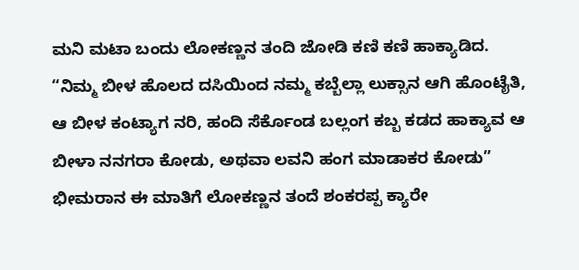ಮನಿ ಮಟಾ ಬಂದು ಲೋಕಣ್ಣನ ತಂದಿ ಜೋಡಿ ಕಣಿ ಕಣಿ ಹಾಕ್ಯಾಡಿದ.
“ನಿಮ್ಮ ಬೀಳ ಹೊಲದ ದಸಿಯಿಂದ ನಮ್ಮ ಕಬ್ಬೆಲ್ಲಾ ಲುಕ್ಸಾನ ಆಗಿ ಹೊಂಟೈತಿ, ಆ ಬೀಳ ಕಂಟ್ಯಾಗ ನರಿ, ಹಂದಿ ಸೆರ್ಕೊಂಡ ಬಲ್ಲಂಗ ಕಬ್ಬ ಕಡದ ಹಾಕ್ಯಾವ ಆ ಬೀಳಾ ನನಗರಾ ಕೋಡು, ಅಥವಾ ಲವನಿ ಹಂಗ ಮಾಡಾಕರ ಕೋಡು” ಭೀಮರಾನ ಈ ಮಾತಿಗೆ ಲೋಕಣ್ಣನ ತಂದೆ ಶಂಕರಪ್ಪ ಕ್ಯಾರೇ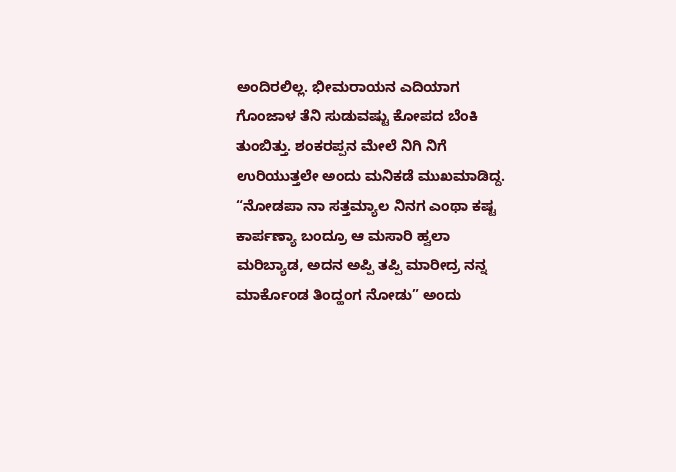ಅಂದಿರಲಿಲ್ಲ. ಭೀಮರಾಯನ ಎದಿಯಾಗ ಗೊಂಜಾಳ ತೆನಿ ಸುಡುವಷ್ಟು ಕೋಪದ ಬೆಂಕಿ ತುಂಬಿತ್ತು. ಶಂಕರಪ್ಪನ ಮೇಲೆ ನಿಗಿ ನಿಗೆ ಉರಿಯುತ್ತಲೇ ಅಂದು ಮನಿಕಡೆ ಮುಖಮಾಡಿದ್ದ.
“ನೋಡಪಾ ನಾ ಸತ್ತಮ್ಯಾಲ ನಿನಗ ಎಂಥಾ ಕಷ್ಟ ಕಾರ್ಪಣ್ಯಾ ಬಂದ್ರೂ ಆ ಮಸಾರಿ ಹ್ವಲಾ ಮರಿಬ್ಯಾಡ, ಅದನ ಅಪ್ಪಿ ತಪ್ಪಿ ಮಾರೀದ್ರ ನನ್ನ ಮಾರ್ಕೊಂಡ ತಿಂದ್ಹಂಗ ನೋಡು” ಅಂದು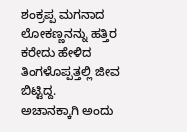ಶಂಕ್ರಪ್ಪ ಮಗನಾದ ಲೋಕಣ್ಣನನ್ನು ಹತ್ತಿರ ಕರೇದು ಹೇಳಿದ ತಿಂಗಳೊಪ್ಪತ್ತಲ್ಲಿ ಜೀವ ಬಿಟ್ಟಿದ್ದ.
ಅಚಾನಕ್ಕಾಗಿ ಅಂದು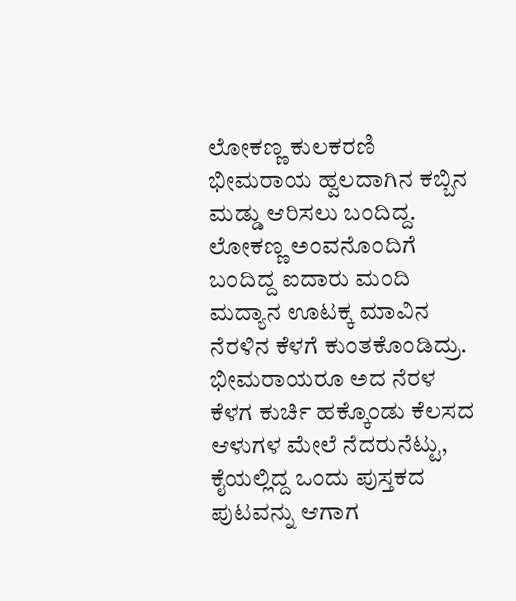ಲೋಕಣ್ಣ ಕುಲಕರಣಿ ಭೀಮರಾಯ ಹ್ವಲದಾಗಿನ ಕಬ್ಬಿನ ಮಡ್ಡು ಆರಿಸಲು ಬಂದಿದ್ದ. ಲೋಕಣ್ಣ ಅಂವನೊಂದಿಗೆ ಬಂದಿದ್ದ ಐದಾರು ಮಂದಿ ಮದ್ಯಾನ ಊಟಕ್ಕ ಮಾವಿನ ನೆರಳಿನ ಕೆಳಗೆ ಕುಂತಕೊಂಡಿದ್ರು. ಭೀಮರಾಯರೂ ಅದ ನೆರಳ ಕೆಳಗ ಕುರ್ಚಿ ಹಕ್ಕೊಂಡು ಕೆಲಸದ ಆಳುಗಳ ಮೇಲೆ ನೆದರುನೆಟ್ಟು, ಕೈಯಲ್ಲಿದ್ದ ಒಂದು ಪುಸ್ತಕದ ಪುಟವನ್ನು ಆಗಾಗ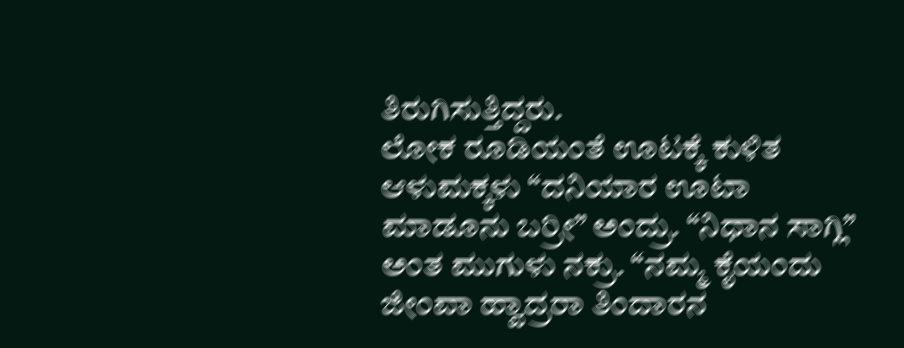ತಿರುಗಿಸುತ್ತಿದ್ದರು.
ಲೋಕ ರೂಡಿಯಂತೆ ಊಟಕ್ಕೆ ಕುಳಿತ ಆಳುಮಕ್ಕಳು “ದನಿಯಾರ ಊಟಾ ಮಾಡೂನು ಬರ್ರೀ” ಅಂದ್ರು. “ನಿಧಾನ ಸಾಗ್ಲಿ” ಅಂತ ಮುಗುಳು ನಕ್ರು. “ನಮ್ಮ ಕೈಯಂದು ಜೀಂವಾ ಹ್ವಾದ್ರರಾ ತಿಂದಾರನ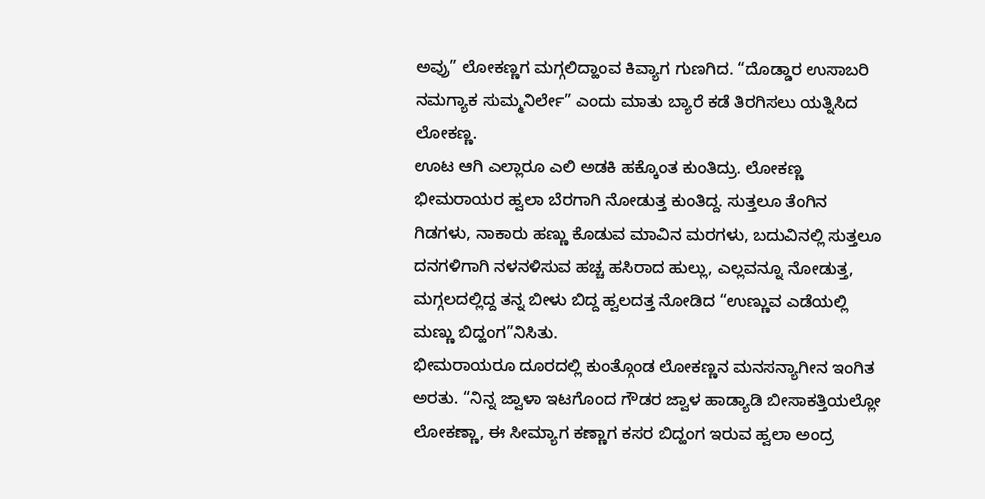ಅವ್ರು” ಲೋಕಣ್ಣಗ ಮಗ್ಗಲಿದ್ಹಾಂವ ಕಿವ್ಯಾಗ ಗುಣಗಿದ. “ದೊಡ್ಡಾರ ಉಸಾಬರಿ ನಮಗ್ಯಾಕ ಸುಮ್ಮನಿರ್ಲೇ” ಎಂದು ಮಾತು ಬ್ಯಾರೆ ಕಡೆ ತಿರಗಿಸಲು ಯತ್ನಿಸಿದ ಲೋಕಣ್ಣ.
ಊಟ ಆಗಿ ಎಲ್ಲಾರೂ ಎಲಿ ಅಡಕಿ ಹಕ್ಕೊಂತ ಕುಂತಿದ್ರು. ಲೋಕಣ್ಣ ಭೀಮರಾಯರ ಹ್ವಲಾ ಬೆರಗಾಗಿ ನೋಡುತ್ತ ಕುಂತಿದ್ದ. ಸುತ್ತಲೂ ತೆಂಗಿನ ಗಿಡಗಳು, ನಾಕಾರು ಹಣ್ಣು ಕೊಡುವ ಮಾವಿನ ಮರಗಳು, ಬದುವಿನಲ್ಲಿ ಸುತ್ತಲೂ ದನಗಳಿಗಾಗಿ ನಳನಳಿಸುವ ಹಚ್ಚ ಹಸಿರಾದ ಹುಲ್ಲು, ಎಲ್ಲವನ್ನೂ ನೋಡುತ್ತ, ಮಗ್ಗಲದಲ್ಲಿದ್ದ ತನ್ನ ಬೀಳು ಬಿದ್ದ ಹ್ವಲದತ್ತ ನೋಡಿದ “ಉಣ್ಣುವ ಎಡೆಯಲ್ಲಿ ಮಣ್ಣು ಬಿದ್ಹಂಗ”ನಿಸಿತು.
ಭೀಮರಾಯರೂ ದೂರದಲ್ಲಿ ಕುಂತ್ಗೊಂಡ ಲೋಕಣ್ಣನ ಮನಸನ್ಯಾಗೀನ ಇಂಗಿತ ಅರತು. “ನಿನ್ನ ಜ್ವಾಳಾ ಇಟಗೊಂದ ಗೌಡರ ಜ್ವಾಳ ಹಾಡ್ಯಾಡಿ ಬೀಸಾಕತ್ತಿಯಲ್ಲೋ ಲೋಕಣ್ಣಾ, ಈ ಸೀಮ್ಯಾಗ ಕಣ್ಣಾಗ ಕಸರ ಬಿದ್ಹಂಗ ಇರುವ ಹ್ವಲಾ ಅಂದ್ರ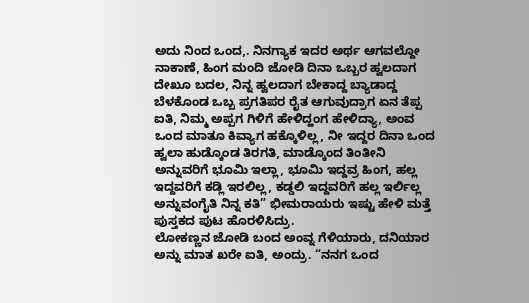ಅದು ನಿಂದ ಒಂದ,. ನಿನಗ್ಯಾಕ ಇದರ ಅರ್ಥ ಆಗವಲ್ದೋ ನಾಕಾಣೆ, ಹಿಂಗ ಮಂದಿ ಜೋಡಿ ದಿನಾ ಒಬ್ಬರ ಹ್ವಲದಾಗ ದೇಖೂ ಬದಲ, ನಿನ್ನ ಹ್ವಲದಾಗ ಬೇಕಾದ್ದ ಬ್ಯಾಡಾದ್ದ ಬೆಳಕೊಂಡ ಒಬ್ಬ ಪ್ರಗತಿಪರ ರೈತ ಆಗುವುದ್ರಾಗ ಏನ ತೆಪ್ಪ ಐತಿ, ನಿಮ್ಮ ಅಪ್ಪಗ ಗಿಳಿಗೆ ಹೇಳಿದ್ಹಂಗ ಹೇಳಿದ್ಯಾ, ಅಂವ ಒಂದ ಮಾತೂ ಕಿವ್ಯಾಗ ಹಕ್ಕೊಳಿಲ್ಲ, ನೀ ಇದ್ದರ ದಿನಾ ಒಂದ ಹ್ವಲಾ ಹುಡ್ಕೊಂಡ ತಿರಗತಿ, ಮಾಡ್ಕೊಂದ ತಿಂತೀನಿ ಅನ್ನುವರಿಗೆ ಭೂಮಿ ಇಲ್ಲಾ, ಭೂಮಿ ಇದ್ದವ್ರ ಹಿಂಗ, ಹಲ್ಲ ಇದ್ದವರಿಗೆ ಕಡ್ಲಿ ಇರಲಿಲ್ಲ, ಕಡ್ಡಲಿ ಇದ್ದವರಿಗೆ ಹಲ್ಲ ಇರ್ಲಿಲ್ಲ ಅನ್ನುವಂಗೈತಿ ನಿನ್ನ ಕತಿ” ಭೀಮರಾಯರು ಇಷ್ಟು ಹೇಳಿ ಮತ್ತೆ ಪುಸ್ತಕದ ಪುಟ ಹೊರಳಿಸಿದ್ರು.
ಲೋಕಣ್ಣನ ಜೋಡಿ ಬಂದ ಅಂವ್ನ ಗೆಳಿಯಾರು, ದನಿಯಾರ ಅನ್ನು ಮಾತ ಖರೇ ಐತಿ, ಅಂದ್ರು. “ನನಗ ಒಂದ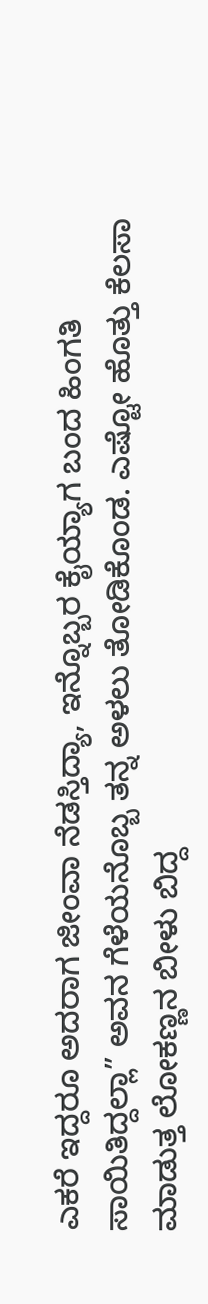ಎಕರೆ ಇದ್ದರೂ ಅದರಾಗ ಜೀಂವಾ ನೆಡಸ್ತಿದ್ಯಾ, ಇನ್ನೊಬ್ಬರ ಕೈಯ್ಯಾಗ ಬಂದ ಹಿಂಗತಿ ಸಾಯಿತಿದ್ದಲ್ಲಾ” ಅವನ ಗೆಳೆಯನೊಬ್ಬ ತನ್ನ ಅಳಲು ತೋಡಿಕೊಂಡ. ಎಷ್ಟೋ ಹೊತ್ತು ಕೆಲಸಾ ಮಾಡುತ್ತ ಲೋಕಣ್ಣನ ಬೀಳು ಬಿದ್ದ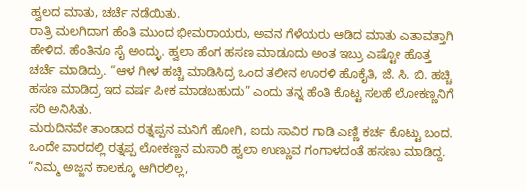ಹ್ವಲದ ಮಾತು, ಚರ್ಚೆ ನಡೆಯಿತು.
ರಾತ್ರಿ ಮಲಗಿದಾಗ ಹೆಂತಿ ಮುಂದ ಭೀಮರಾಯರು, ಅವನ ಗೆಳೆಯರು ಆಡಿದ ಮಾತು ಎತಾವತ್ತಾಗಿ ಹೇಳಿದ. ಹೆಂತಿನೂ ಸೈ ಅಂದ್ಳು. ಹ್ವಲಾ ಹೆಂಗ ಹಸಣ ಮಾಡೂದು ಅಂತ ಇಬ್ರು ಎಷ್ಟೋ ಹೊತ್ತ ಚರ್ಚೆ ಮಾಡಿದ್ರು. “ಆಳ ಗೀಳ ಹಚ್ಚಿ ಮಾಡಿಸಿದ್ರ ಒಂದ ತಲೀನ ಊರಳಿ ಹೊಕೈತಿ, ಜೆ. ಸಿ. ಬಿ. ಹಚ್ಚಿ ಹಸಣ ಮಾಡಿದ್ರ ಇದ ವರ್ಷ ಪೀಕ ಮಾಡಬಹುದು” ಎಂದು ತನ್ನ ಹೆಂತಿ ಕೊಟ್ಟ ಸಲಹೆ ಲೋಕಣ್ಣನಿಗೆ ಸರಿ ಅನಿಸಿತು.
ಮರುದಿನವೇ ತಾಂಡಾದ ರತ್ನಪ್ಪನ ಮನಿಗೆ ಹೋಗಿ, ಐದು ಸಾವಿರ ಗಾಡಿ ಎಣ್ಣಿ ಕರ್ಚ ಕೊಟ್ಟು ಬಂದ. ಒಂದೇ ವಾರದಲ್ಲಿ ರತ್ನಪ್ಪ ಲೋಕಣ್ಣನ ಮಸಾರಿ ಹ್ವಲಾ ಉಣ್ಣುವ ಗಂಗಾಳದಂತೆ ಹಸಣು ಮಾಡಿದ್ದ.
“ನಿಮ್ಮ ಅಜ್ಜನ ಕಾಲಕ್ಕೂ ಆಗಿರಲಿಲ್ಲ,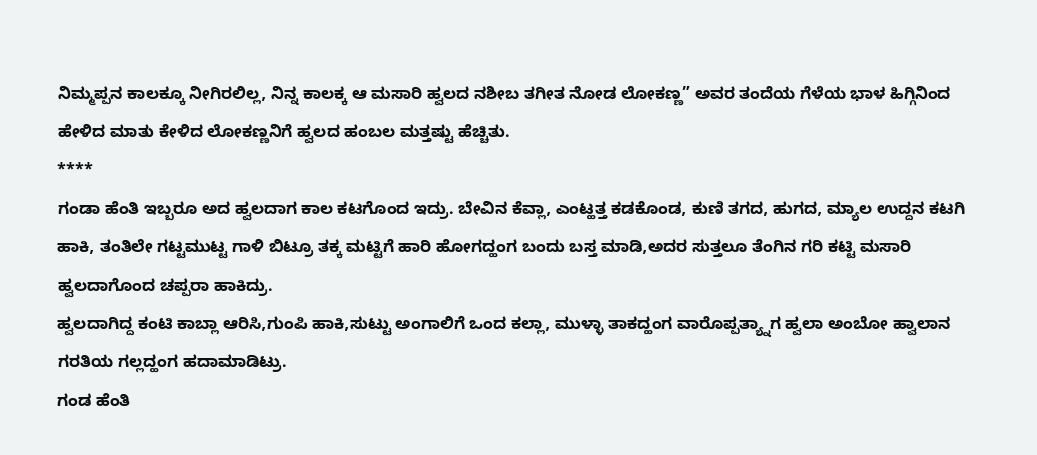ನಿಮ್ಮಪ್ಪನ ಕಾಲಕ್ಕೂ ನೀಗಿರಲಿಲ್ಲ, ನಿನ್ನ ಕಾಲಕ್ಕ ಆ ಮಸಾರಿ ಹ್ವಲದ ನಶೀಬ ತಗೀತ ನೋಡ ಲೋಕಣ್ಣ” ಅವರ ತಂದೆಯ ಗೆಳೆಯ ಭಾಳ ಹಿಗ್ಗಿನಿಂದ ಹೇಳಿದ ಮಾತು ಕೇಳಿದ ಲೋಕಣ್ಣನಿಗೆ ಹ್ವಲದ ಹಂಬಲ ಮತ್ತಷ್ಟು ಹೆಚ್ಚಿತು.
****
ಗಂಡಾ ಹೆಂತಿ ಇಬ್ಬರೂ ಅದ ಹ್ವಲದಾಗ ಕಾಲ ಕಟಗೊಂದ ಇದ್ರು. ಬೇವಿನ ಕೆವ್ಲಾ, ಎಂಟ್ಹತ್ತ ಕಡಕೊಂಡ, ಕುಣಿ ತಗದ, ಹುಗದ, ಮ್ಯಾಲ ಉದ್ದನ ಕಟಗಿ ಹಾಕಿ, ತಂತಿಲೇ ಗಟ್ಟಮುಟ್ಟ ಗಾಳಿ ಬಿಟ್ರೂ ತಕ್ಕ ಮಟ್ಟಿಗೆ ಹಾರಿ ಹೋಗದ್ಹಂಗ ಬಂದು ಬಸ್ತ ಮಾಡಿ,ಅದರ ಸುತ್ತಲೂ ತೆಂಗಿನ ಗರಿ ಕಟ್ಟಿ ಮಸಾರಿ ಹ್ವಲದಾಗೊಂದ ಚಪ್ಪರಾ ಹಾಕಿದ್ರು.
ಹ್ವಲದಾಗಿದ್ದ ಕಂಟಿ ಕಾಬ್ಲಾ ಆರಿಸಿ,ಗುಂಪಿ ಹಾಕಿ,ಸುಟ್ಟು ಅಂಗಾಲಿಗೆ ಒಂದ ಕಲ್ಲಾ, ಮುಳ್ಳಾ ತಾಕದ್ಹಂಗ ವಾರೊಪ್ಪತ್ಯ್ನಾಗ ಹ್ವಲಾ ಅಂಬೋ ಹ್ವಾಲಾನ ಗರತಿಯ ಗಲ್ಲದ್ಹಂಗ ಹದಾಮಾಡಿಟ್ರು.
ಗಂಡ ಹೆಂತಿ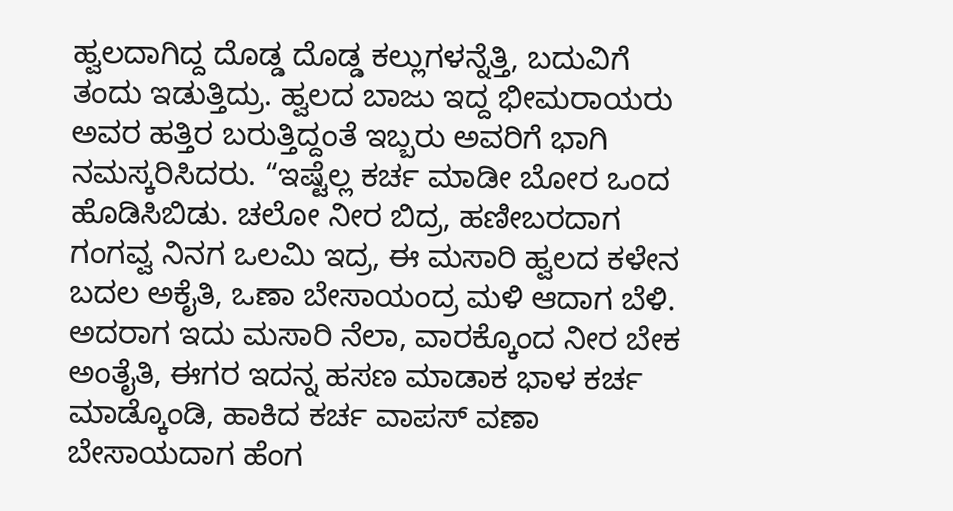ಹ್ವಲದಾಗಿದ್ದ ದೊಡ್ಡ ದೊಡ್ಡ ಕಲ್ಲುಗಳನ್ನೆತ್ತಿ, ಬದುವಿಗೆ ತಂದು ಇಡುತ್ತಿದ್ರು. ಹ್ವಲದ ಬಾಜು ಇದ್ದ ಭೀಮರಾಯರು ಅವರ ಹತ್ತಿರ ಬರುತ್ತಿದ್ದಂತೆ ಇಬ್ಬರು ಅವರಿಗೆ ಭಾಗಿ ನಮಸ್ಕರಿಸಿದರು. “ಇಷ್ಟೆಲ್ಲ ಕರ್ಚ ಮಾಡೀ ಬೋರ ಒಂದ ಹೊಡಿಸಿಬಿಡು. ಚಲೋ ನೀರ ಬಿದ್ರ, ಹಣೀಬರದಾಗ ಗಂಗವ್ವ ನಿನಗ ಒಲಮಿ ಇದ್ರ, ಈ ಮಸಾರಿ ಹ್ವಲದ ಕಳೇನ ಬದಲ ಅಕೈತಿ, ಒಣಾ ಬೇಸಾಯಂದ್ರ ಮಳಿ ಆದಾಗ ಬೆಳಿ. ಅದರಾಗ ಇದು ಮಸಾರಿ ನೆಲಾ, ವಾರಕ್ಕೊಂದ ನೀರ ಬೇಕ ಅಂತೈತಿ, ಈಗರ ಇದನ್ನ ಹಸಣ ಮಾಡಾಕ ಭಾಳ ಕರ್ಚ ಮಾಡ್ಕೊಂಡಿ, ಹಾಕಿದ ಕರ್ಚ ವಾಪಸ್ ವಣಾ ಬೇಸಾಯದಾಗ ಹೆಂಗ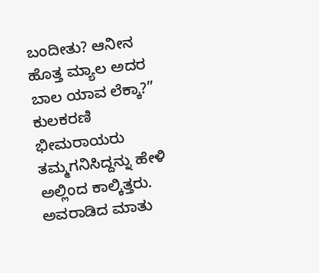ಬಂದೀತು? ಆನೀನ ಹೊತ್ತ ಮ್ಯಾಲ ಅದರ ಬಾಲ ಯಾವ ಲೆಕ್ಕಾ?” ಕುಲಕರಣಿ ಭೀಮರಾಯರು ತಮ್ಮಗನಿಸಿದ್ದನ್ನು ಹೇಳಿ ಅಲ್ಲಿಂದ ಕಾಲ್ಕಿತ್ತರು. ಅವರಾಡಿದ ಮಾತು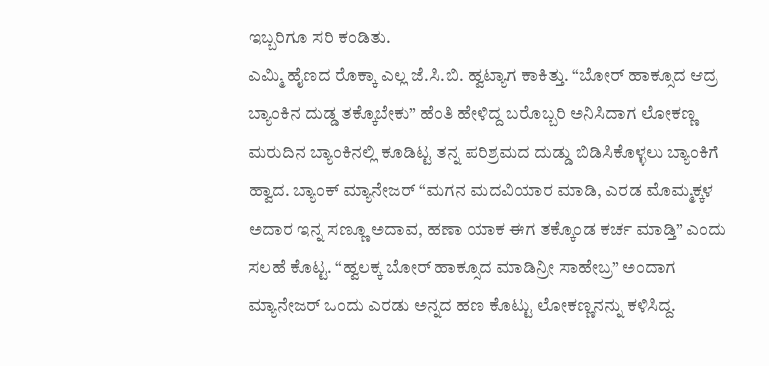ಇಬ್ಬರಿಗೂ ಸರಿ ಕಂಡಿತು.
ಎಮ್ಮಿ ಹೈಣದ ರೊಕ್ಕಾ ಎಲ್ಲ ಜೆ.ಸಿ.ಬಿ. ಹ್ವಟ್ಯಾಗ ಕಾಕಿತ್ತು. “ಬೋರ್ ಹಾಕ್ಸೂದ ಆದ್ರ ಬ್ಯಾಂಕಿನ ದುಡ್ಡ ತಕ್ಕೊಬೇಕು” ಹೆಂತಿ ಹೇಳಿದ್ದ ಬರೊಬ್ಬರಿ ಅನಿಸಿದಾಗ ಲೋಕಣ್ಣ ಮರುದಿನ ಬ್ಯಾಂಕಿನಲ್ಲಿ ಕೂಡಿಟ್ಟ ತನ್ನ ಪರಿಶ್ರಮದ ದುಡ್ಡು ಬಿಡಿಸಿಕೊಳ್ಳಲು ಬ್ಯಾಂಕಿಗೆ ಹ್ವಾದ. ಬ್ಯಾಂಕ್ ಮ್ಯಾನೇಜರ್ “ಮಗನ ಮದವಿಯಾರ ಮಾಡಿ, ಎರಡ ಮೊಮ್ಮಕ್ಕಳ ಅದಾರ ಇನ್ನ ಸಣ್ಣೂ ಅದಾವ, ಹಣಾ ಯಾಕ ಈಗ ತಕ್ಕೊಂಡ ಕರ್ಚ ಮಾಡ್ತಿ” ಎಂದು ಸಲಹೆ ಕೊಟ್ಟ. “ಹ್ವಲಕ್ಕ ಬೋರ್ ಹಾಕ್ಸೂದ ಮಾಡಿನ್ರೀ ಸಾಹೇಬ್ರ” ಅಂದಾಗ ಮ್ಯಾನೇಜರ್ ಒಂದು ಎರಡು ಅನ್ನದ ಹಣ ಕೊಟ್ಟು ಲೋಕಣ್ಣನನ್ನು ಕಳಿಸಿದ್ದ.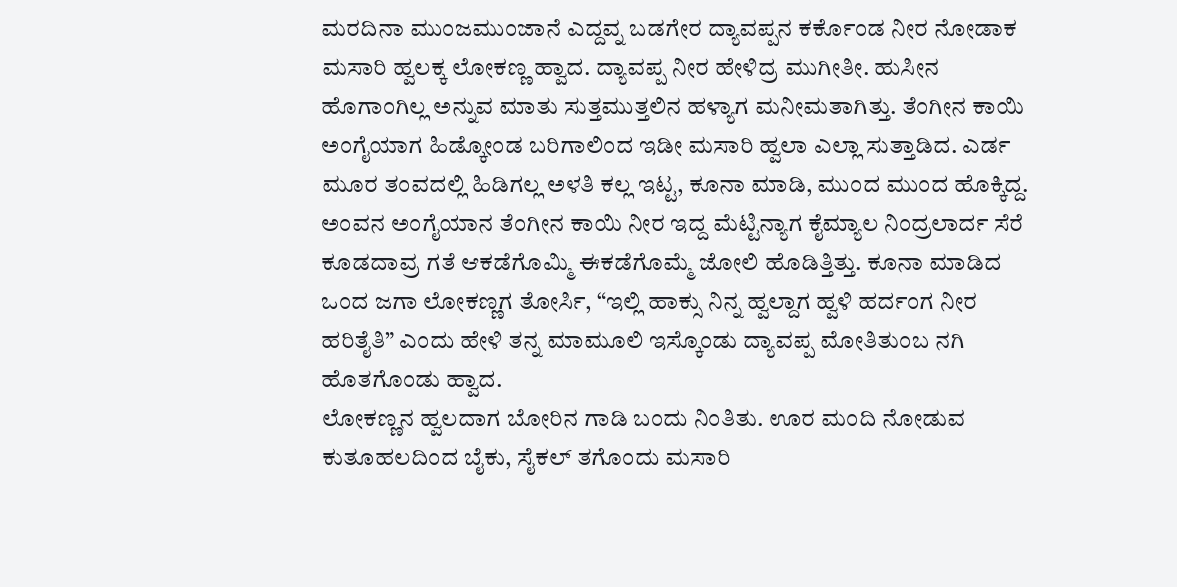ಮರದಿನಾ ಮುಂಜಮುಂಜಾನೆ ಎದ್ದವ್ನ ಬಡಗೇರ ದ್ಯಾವಪ್ಪನ ಕರ್ಕೊಂಡ ನೀರ ನೋಡಾಕ ಮಸಾರಿ ಹ್ವಲಕ್ಕ ಲೋಕಣ್ಣ ಹ್ವಾದ. ದ್ಯಾವಪ್ಪ ನೀರ ಹೇಳಿದ್ರ ಮುಗೀತೀ. ಹುಸೀನ ಹೊಗಾಂಗಿಲ್ಲ ಅನ್ನುವ ಮಾತು ಸುತ್ತಮುತ್ತಲಿನ ಹಳ್ಯಾಗ ಮನೀಮತಾಗಿತ್ತು. ತೆಂಗೀನ ಕಾಯಿ ಅಂಗೈಯಾಗ ಹಿಡ್ಕೋಂಡ ಬರಿಗಾಲಿಂದ ಇಡೀ ಮಸಾರಿ ಹ್ವಲಾ ಎಲ್ಲಾ ಸುತ್ತಾಡಿದ. ಎರ್ಡ ಮೂರ ತಂವದಲ್ಲಿ ಹಿಡಿಗಲ್ಲ ಅಳತಿ ಕಲ್ಲ ಇಟ್ಟ, ಕೂನಾ ಮಾಡಿ, ಮುಂದ ಮುಂದ ಹೊಕ್ಕಿದ್ದ. ಅಂವನ ಅಂಗೈಯಾನ ತೆಂಗೀನ ಕಾಯಿ ನೀರ ಇದ್ದ ಮೆಟ್ಟಿನ್ಯಾಗ ಕೈಮ್ಯಾಲ ನಿಂದ್ರಲಾರ್ದ ಸೆರೆ ಕೂಡದಾವ್ರ ಗತೆ ಆಕಡೆಗೊಮ್ಮಿ ಈಕಡೆಗೊಮ್ಮೆ ಜೋಲಿ ಹೊಡಿತ್ತಿತ್ತು. ಕೂನಾ ಮಾಡಿದ ಒಂದ ಜಗಾ ಲೋಕಣ್ಣಗ ತೋರ್ಸಿ, “ಇಲ್ಲಿ ಹಾಕ್ಸು ನಿನ್ನ ಹ್ವಲ್ದಾಗ ಹ್ವಳಿ ಹರ್ದಂಗ ನೀರ ಹರಿತೈತಿ” ಎಂದು ಹೇಳಿ ತನ್ನ ಮಾಮೂಲಿ ಇಸ್ಕೊಂಡು ದ್ಯಾವಪ್ಪ ಮೋತಿತುಂಬ ನಗಿ ಹೊತಗೊಂಡು ಹ್ವಾದ.
ಲೋಕಣ್ಣನ ಹ್ವಲದಾಗ ಬೋರಿನ ಗಾಡಿ ಬಂದು ನಿಂತಿತು. ಊರ ಮಂದಿ ನೋಡುವ ಕುತೂಹಲದಿಂದ ಬೈಕು, ಸೈಕಲ್ ತಗೊಂದು ಮಸಾರಿ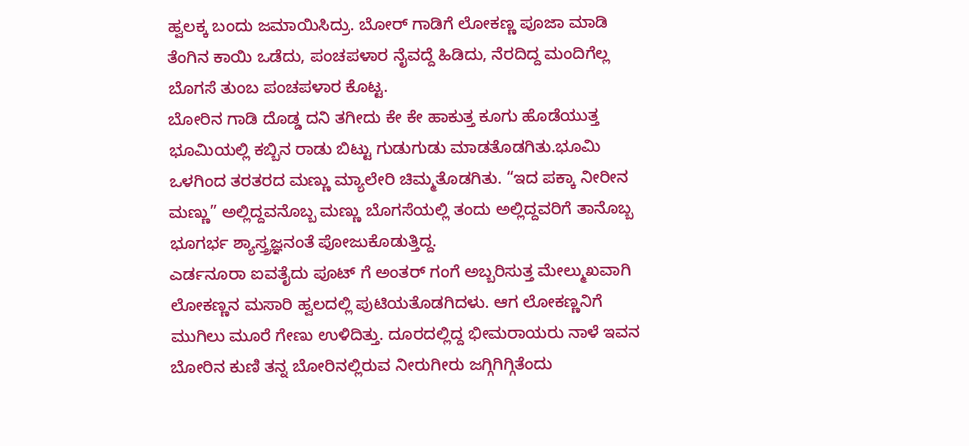ಹ್ವಲಕ್ಕ ಬಂದು ಜಮಾಯಿಸಿದ್ರು. ಬೋರ್ ಗಾಡಿಗೆ ಲೋಕಣ್ಣ ಪೂಜಾ ಮಾಡಿ ತೆಂಗಿನ ಕಾಯಿ ಒಡೆದು, ಪಂಚಪಳಾರ ನೈವದ್ದೆ ಹಿಡಿದು, ನೆರದಿದ್ದ ಮಂದಿಗೆಲ್ಲ ಬೊಗಸೆ ತುಂಬ ಪಂಚಪಳಾರ ಕೊಟ್ಟ.
ಬೋರಿನ ಗಾಡಿ ದೊಡ್ಡ ದನಿ ತಗೀದು ಕೇ ಕೇ ಹಾಕುತ್ತ ಕೂಗು ಹೊಡೆಯುತ್ತ ಭೂಮಿಯಲ್ಲಿ ಕಬ್ಬಿನ ರಾಡು ಬಿಟ್ಟು ಗುಡುಗುಡು ಮಾಡತೊಡಗಿತು.ಭೂಮಿ ಒಳಗಿಂದ ತರತರದ ಮಣ್ಣು ಮ್ಯಾಲೇರಿ ಚಿಮ್ಮತೊಡಗಿತು. “ಇದ ಪಕ್ಕಾ ನೀರೀನ ಮಣ್ಣು” ಅಲ್ಲಿದ್ದವನೊಬ್ಬ ಮಣ್ಣು ಬೊಗಸೆಯಲ್ಲಿ ತಂದು ಅಲ್ಲಿದ್ದವರಿಗೆ ತಾನೊಬ್ಬ ಭೂಗರ್ಭ ಶ್ಯಾಸ್ತ್ರಜ್ಞನಂತೆ ಪೋಜುಕೊಡುತ್ತಿದ್ದ.
ಎರ್ಡನೂರಾ ಐವತೈದು ಪೂಟ್ ಗೆ ಅಂತರ್ ಗಂಗೆ ಅಬ್ಬರಿಸುತ್ತ ಮೇಲ್ಮುಖವಾಗಿ ಲೋಕಣ್ಣನ ಮಸಾರಿ ಹ್ವಲದಲ್ಲಿ ಪುಟಿಯತೊಡಗಿದಳು. ಆಗ ಲೋಕಣ್ಣನಿಗೆ ಮುಗಿಲು ಮೂರೆ ಗೇಣು ಉಳಿದಿತ್ತು. ದೂರದಲ್ಲಿದ್ದ ಭೀಮರಾಯರು ನಾಳೆ ಇವನ ಬೋರಿನ ಕುಣಿ ತನ್ನ ಬೋರಿನಲ್ಲಿರುವ ನೀರುಗೀರು ಜಗ್ಗಿಗಿಗ್ಗಿತೆಂದು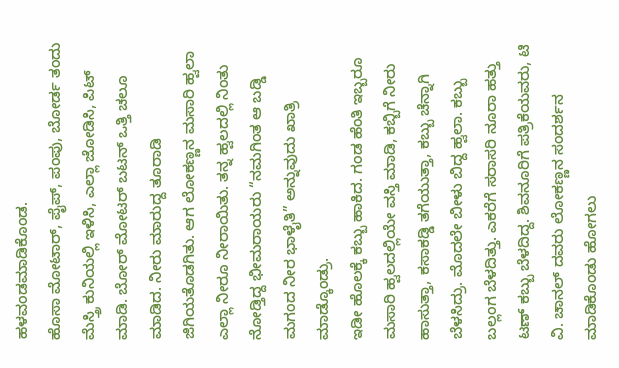ಹಳವಂಡಮಾಡಿಕೊಂಡ.
ಹೊಸಾ ಮೋಟಾರ್, ಪೈಪ್, ಪಂಪು, ಬೋರ್ಡ ತಂದು ಮೆಸ್ತ್ರಿ ಕುನಿಯಲ್ಲಿ ಇಳಿಸಿ, ಎಲ್ಲಾ ಜೋಡಿಸಿ, ಪಿಟ್ ಮಾಡಿ. ಬೋರ್ ಮೋಟರ್ ಬಟನ್ ಒತ್ತಿ ಚಲೂ ಮಾಡಿದ. ನೀರು ಮಾರುದ್ದ ತೂರಾಡಿ ಜಿಗಿಯತೊಡಗಿತು. ಆಗ ಲೋಕಣ್ಣನ ಮಸಾರಿ ಹ್ವಲಾ ಎಲ್ಲಾ ನೀರೂ ನೀರಾಯಿತು. ತನ್ನ ಹ್ವಲದಲ್ಲಿ ನಿಂತು ನೋಡ್ತಿದ್ದ ಭೀಮರಾಯರು “ನಮಗಿಂತ ಆ ಬಡ್ಡಿ ಮಗಂದ ನೀರ ಭಾಳೈತಿ” ಅನ್ನುವುದು ಖಾತ್ರಿ ಮಾಡ್ಕೊಂಡ್ರು.
ಇಡೀ ಹೊಲಕ್ಕೆ ಕಬ್ಬು ಹಾಕಿದ. ಗಂಡ ಹೆಂತಿ ಇಬ್ಬರೂ ಮಸಾರಿ ಹ್ವಲದಲ್ಲಿಯೇ ವಸ್ತಿ ಮಾಡಿ, ಕಬ್ಬಿಗೆ ನೀರು ಹಾಸುತ್ತಾ, ಕಸಾಕಡ್ಡಿ ತಗೆಯುತ್ತಾ, ಕಬ್ಬು ಚೆನ್ನಾಗಿ ಬೆಳಸಿದ್ರು. ಮೊದಲೇ ಬೀಳು ಬಿದ್ದ ಹ್ವಲಾ. ಕಬ್ಬು ಬಲ್ಲಂಗ ಬೆಳದಿತ್ತು. ಎಕರೆಗೆ ಸರಾಸರಿ ನೂರಾ ಹತ್ತು ಟಣ್ ಕಬ್ಬು ಬೆಳದಿದ್ದ. ಶಿವನೂರಿಗೆ ಪತ್ರಿಕೆಯವರು, ಟಿ ವಿ. ಚಾನಲ್ ದವರು ಲೋಕಣ್ಣನ ಸಂದರ್ಶನ ಮಾಡಿಕೊಂಡು ಹೋಗಲು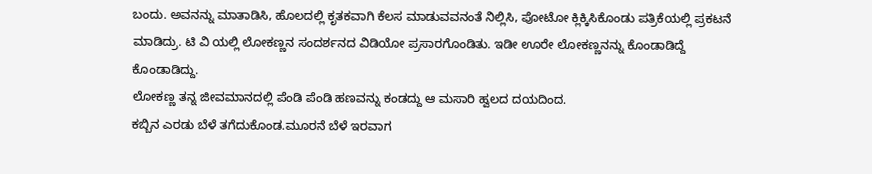ಬಂದು. ಅವನನ್ನು ಮಾತಾಡಿಸಿ, ಹೊಲದಲ್ಲಿ ಕೃತಕವಾಗಿ ಕೆಲಸ ಮಾಡುವವನಂತೆ ನಿಲ್ಲಿಸಿ, ಪೋಟೋ ಕ್ಲಿಕ್ಕಿಸಿಕೊಂಡು ಪತ್ರಿಕೆಯಲ್ಲಿ ಪ್ರಕಟನೆ ಮಾಡಿದ್ರು. ಟಿ ವಿ ಯಲ್ಲಿ ಲೋಕಣ್ಣನ ಸಂದರ್ಶನದ ವಿಡಿಯೋ ಪ್ರಸಾರಗೊಂಡಿತು. ಇಡೀ ಊರೇ ಲೋಕಣ್ಣನನ್ನು ಕೊಂಡಾಡಿದ್ದೆ ಕೊಂಡಾಡಿದ್ದು.
ಲೋಕಣ್ಣ ತನ್ನ ಜೀವಮಾನದಲ್ಲಿ ಪೆಂಡಿ ಪೆಂಡಿ ಹಣವನ್ನು ಕಂಡದ್ದು ಆ ಮಸಾರಿ ಹ್ವಲದ ದಯದಿಂದ.
ಕಬ್ಬಿನ ಎರಡು ಬೆಳೆ ತಗೆದುಕೊಂಡ.ಮೂರನೆ ಬೆಳೆ ಇರವಾಗ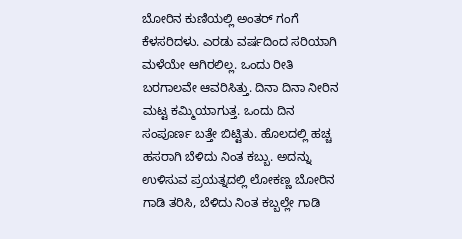ಬೋರಿನ ಕುಣಿಯಲ್ಲಿ ಅಂತರ್ ಗಂಗೆ ಕೆಳಸರಿದಳು. ಎರಡು ವರ್ಷದಿಂದ ಸರಿಯಾಗಿ ಮಳೆಯೇ ಆಗಿರಲಿಲ್ಲ. ಒಂದು ರೀತಿ ಬರಗಾಲವೇ ಆವರಿಸಿತ್ತು. ದಿನಾ ದಿನಾ ನೀರಿನ ಮಟ್ಟ ಕಮ್ಮಿಯಾಗುತ್ತ. ಒಂದು ದಿನ ಸಂಪೂರ್ಣ ಬತ್ತೇ ಬಿಟ್ಟಿತು. ಹೊಲದಲ್ಲಿ ಹಚ್ಚ ಹಸರಾಗಿ ಬೆಳಿದು ನಿಂತ ಕಬ್ಬು. ಅದನ್ನು ಉಳಿಸುವ ಪ್ರಯತ್ನದಲ್ಲಿ ಲೋಕಣ್ಣ ಬೋರಿನ ಗಾಡಿ ತರಿಸಿ, ಬೆಳಿದು ನಿಂತ ಕಬ್ಬಲ್ಲೇ ಗಾಡಿ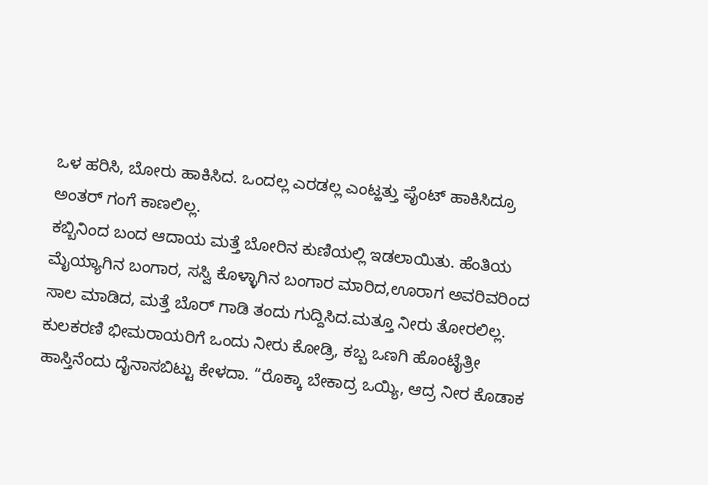ಒಳ ಹರಿಸಿ, ಬೋರು ಹಾಕಿಸಿದ. ಒಂದಲ್ಲ ಎರಡಲ್ಲ ಎಂಟ್ಹತ್ತು ಪೈಂಟ್ ಹಾಕಿಸಿದ್ರೂ ಅಂತರ್ ಗಂಗೆ ಕಾಣಲಿಲ್ಲ.
ಕಬ್ಬಿನಿಂದ ಬಂದ ಆದಾಯ ಮತ್ತೆ ಬೋರಿನ ಕುಣಿಯಲ್ಲಿ ಇಡಲಾಯಿತು. ಹೆಂತಿಯ ಮೈಯ್ಯಾಗಿನ ಬಂಗಾರ, ಸಸ್ವಿ ಕೊಳ್ಳಾಗಿನ ಬಂಗಾರ ಮಾರಿದ,ಊರಾಗ ಅವರಿವರಿಂದ ಸಾಲ ಮಾಡಿದ, ಮತ್ತೆ ಬೊರ್ ಗಾಡಿ ತಂದು ಗುದ್ದಿಸಿದ.ಮತ್ತೂ ನೀರು ತೋರಲಿಲ್ಲ.
ಕುಲಕರಣಿ ಭೀಮರಾಯರಿಗೆ ಒಂದು ನೀರು ಕೋಡ್ರಿ, ಕಬ್ಬ ಒಣಗಿ ಹೊಂಟೈತ್ರೀ ಹಾಸ್ತಿನೆಂದು ದೈನಾಸಬಿಟ್ಟು ಕೇಳದಾ. “ರೊಕ್ಕಾ ಬೇಕಾದ್ರ ಒಯ್ಯಿ, ಆದ್ರ ನೀರ ಕೊಡಾಕ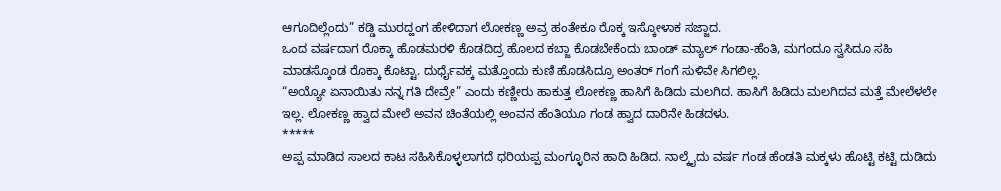ಆಗೂದಿಲ್ಲೆಂದು” ಕಡ್ಡಿ ಮುರದ್ಹಂಗ ಹೇಳಿದಾಗ ಲೋಕಣ್ಣ ಅವ್ರ ಹಂತೇಕೂ ರೊಕ್ಕ ಇಸ್ಕೋಳಾಕ ಸಜ್ಜಾದ.
ಒಂದ ವರ್ಷದಾಗ ರೊಕ್ಕಾ ಹೊಡಮರಳಿ ಕೊಡದಿದ್ರ ಹೊಲದ ಕಬ್ಜಾ ಕೊಡಬೇಕೆಂದು ಬಾಂಡ್ ಮ್ಯಾಲ್ ಗಂಡಾ-ಹೆಂತಿ, ಮಗಂದೂ ಸ್ವಸಿದೂ ಸಹಿ ಮಾಡಸ್ಕೊಂಡ ರೊಕ್ಕಾ ಕೊಟ್ಟಾ. ದುರ್ಧೈವಕ್ಕ ಮತ್ತೊಂದು ಕುಣಿ ಹೊಡಸಿದ್ರೂ ಅಂತರ್ ಗಂಗೆ ಸುಳಿವೇ ಸಿಗಲಿಲ್ಲ.
“ಅಯ್ಯೋ ಏನಾಯಿತು ನನ್ನ ಗತಿ ದೇವ್ರೇ” ಎಂದು ಕಣ್ಣೀರು ಹಾಕುತ್ತ ಲೋಕಣ್ಣ ಹಾಸಿಗೆ ಹಿಡಿದು ಮಲಗಿದ. ಹಾಸಿಗೆ ಹಿಡಿದು ಮಲಗಿದವ ಮತ್ತೆ ಮೇಲೆಳಲೇ ಇಲ್ಲ. ಲೋಕಣ್ಣ ಹ್ವಾದ ಮೇಲೆ ಅವನ ಚಿಂತೆಯಲ್ಲಿ ಅಂವನ ಹೆಂತಿಯೂ ಗಂಡ ಹ್ವಾದ ದಾರಿನೇ ಹಿಡದಳು.
*****
ಅಪ್ಪ ಮಾಡಿದ ಸಾಲದ ಕಾಟ ಸಹಿಸಿಕೊಳ್ಳಲಾಗದೆ ಧರಿಯಪ್ಪ ಮಂಗ್ಳೂರಿನ ಹಾದಿ ಹಿಡಿದ. ನಾಲ್ಕೈದು ವರ್ಷ ಗಂಡ ಹೆಂಡತಿ ಮಕ್ಕಳು ಹೊಟ್ಟಿ ಕಟ್ಟಿ ದುಡಿದು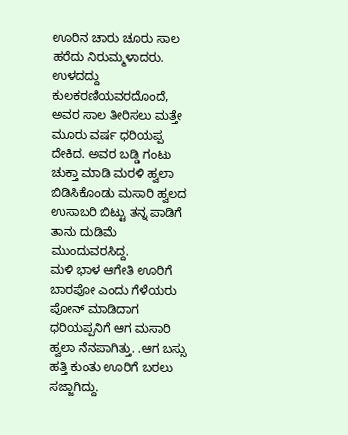ಊರಿನ ಚಾರು ಚೂರು ಸಾಲ ಹರೆದು ನಿರುಮ್ಮಳಾದರು. ಉಳದದ್ದು ಕುಲಕರಣಿಯವರದೊಂದೆ, ಅವರ ಸಾಲ ತೀರಿಸಲು ಮತ್ತೇ ಮೂರು ವರ್ಷ ಧರಿಯಪ್ಪ ದೇಕಿದ. ಅವರ ಬಡ್ಡಿ ಗಂಟು ಚುಕ್ತಾ ಮಾಡಿ ಮರಳಿ ಹ್ವಲಾ ಬಿಡಿಸಿಕೊಂಡು ಮಸಾರಿ ಹ್ವಲದ ಉಸಾಬರಿ ಬಿಟ್ಟು ತನ್ನ ಪಾಡಿಗೆ ತಾನು ದುಡಿಮೆ ಮುಂದುವರಸಿದ್ದ.
ಮಳಿ ಭಾಳ ಆಗೇತಿ ಊರಿಗೆ ಬಾರಪೋ ಎಂದು ಗೆಳೆಯರು ಪೋನ್ ಮಾಡಿದಾಗ ಧರಿಯಪ್ಪನಿಗೆ ಆಗ ಮಸಾರಿ ಹ್ವಲಾ ನೆನಪಾಗಿತ್ತು. .ಆಗ ಬಸ್ಸು ಹತ್ತಿ ಕುಂತು ಊರಿಗೆ ಬರಲು ಸಜ್ಜಾಗಿದ್ದು.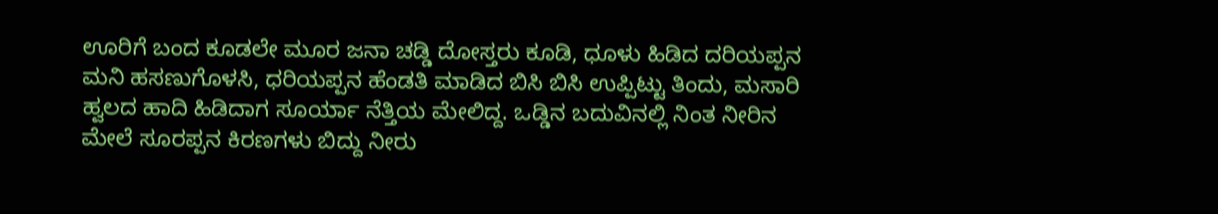ಊರಿಗೆ ಬಂದ ಕೂಡಲೇ ಮೂರ ಜನಾ ಚಡ್ಡಿ ದೋಸ್ತರು ಕೂಡಿ, ಧೂಳು ಹಿಡಿದ ದರಿಯಪ್ಪನ ಮನಿ ಹಸಣುಗೊಳಸಿ, ಧರಿಯಪ್ಪನ ಹೆಂಡತಿ ಮಾಡಿದ ಬಿಸಿ ಬಿಸಿ ಉಪ್ಪಿಟ್ಟು ತಿಂದು, ಮಸಾರಿ ಹ್ವಲದ ಹಾದಿ ಹಿಡಿದಾಗ ಸೂರ್ಯಾ ನೆತ್ತಿಯ ಮೇಲಿದ್ದ. ಒಡ್ಡಿನ ಬದುವಿನಲ್ಲಿ ನಿಂತ ನೀರಿನ ಮೇಲೆ ಸೂರಪ್ಪನ ಕಿರಣಗಳು ಬಿದ್ದು ನೀರು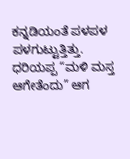ಕನ್ನಡಿಯಂತೆ ಪಳಪಳ ಪಳಗುಟ್ಟುತ್ತಿತ್ತು. ಧರಿಯಪ್ಪ “ಮಳಿ ಮಸ್ತ ಆಗೇತೆಂದು” ಆಗ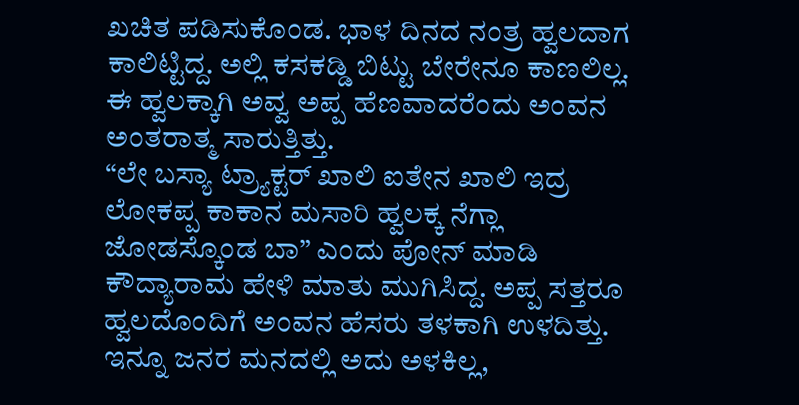ಖಚಿತ ಪಡಿಸುಕೊಂಡ. ಭಾಳ ದಿನದ ನಂತ್ರ ಹ್ವಲದಾಗ ಕಾಲಿಟ್ಟಿದ್ದ. ಅಲ್ಲಿ ಕಸಕಡ್ಡಿ ಬಿಟ್ಟು ಬೇರೇನೂ ಕಾಣಲಿಲ್ಲ. ಈ ಹ್ವಲಕ್ಕಾಗಿ ಅವ್ವ ಅಪ್ಪ ಹೆಣವಾದರೆಂದು ಅಂವನ ಅಂತರಾತ್ಮ ಸಾರುತ್ತಿತ್ತು.
“ಲೇ ಬಸ್ಯಾ ಟ್ರ್ಯಾಕ್ಟರ್ ಖಾಲಿ ಐತೇನ ಖಾಲಿ ಇದ್ರ ಲೋಕಪ್ಪ ಕಾಕಾನ ಮಸಾರಿ ಹ್ವಲಕ್ಕ ನೆಗ್ಲಾ ಜೋಡಸ್ಕೊಂಡ ಬಾ” ಎಂದು ಪೋನ್ ಮಾಡಿ ಕೌದ್ಯಾರಾಮ ಹೇಳಿ ಮಾತು ಮುಗಿಸಿದ್ದ. ಅಪ್ಪ ಸತ್ತರೂ ಹ್ವಲದೊಂದಿಗೆ ಅಂವನ ಹೆಸರು ತಳಕಾಗಿ ಉಳದಿತ್ತು. ಇನ್ನೂ ಜನರ ಮನದಲ್ಲಿ ಅದು ಅಳಕಿಲ್ಲ,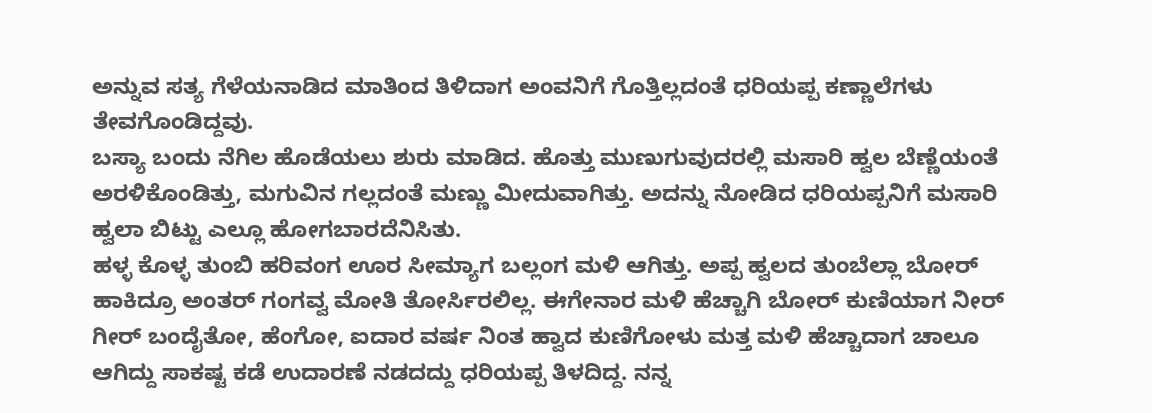ಅನ್ನುವ ಸತ್ಯ ಗೆಳೆಯನಾಡಿದ ಮಾತಿಂದ ತಿಳಿದಾಗ ಅಂವನಿಗೆ ಗೊತ್ತಿಲ್ಲದಂತೆ ಧರಿಯಪ್ಪ ಕಣ್ಣಾಲೆಗಳು ತೇವಗೊಂಡಿದ್ದವು.
ಬಸ್ಯಾ ಬಂದು ನೆಗಿಲ ಹೊಡೆಯಲು ಶುರು ಮಾಡಿದ. ಹೊತ್ತು ಮುಣುಗುವುದರಲ್ಲಿ ಮಸಾರಿ ಹ್ವಲ ಬೆಣ್ಣೆಯಂತೆ ಅರಳಿಕೊಂಡಿತ್ತು, ಮಗುವಿನ ಗಲ್ಲದಂತೆ ಮಣ್ಣು ಮೀದುವಾಗಿತ್ತು. ಅದನ್ನು ನೋಡಿದ ಧರಿಯಪ್ಪನಿಗೆ ಮಸಾರಿ ಹ್ವಲಾ ಬಿಟ್ಟು ಎಲ್ಲೂ ಹೋಗಬಾರದೆನಿಸಿತು.
ಹಳ್ಳ ಕೊಳ್ಳ ತುಂಬಿ ಹರಿವಂಗ ಊರ ಸೀಮ್ಯಾಗ ಬಲ್ಲಂಗ ಮಳಿ ಆಗಿತ್ತು. ಅಪ್ಪ ಹ್ವಲದ ತುಂಬೆಲ್ಲಾ ಬೋರ್ ಹಾಕಿದ್ರೂ ಅಂತರ್ ಗಂಗವ್ವ ಮೋತಿ ತೋರ್ಸಿರಲಿಲ್ಲ. ಈಗೇನಾರ ಮಳಿ ಹೆಚ್ಚಾಗಿ ಬೋರ್ ಕುಣಿಯಾಗ ನೀರ್ ಗೀರ್ ಬಂದೈತೋ, ಹೆಂಗೋ, ಐದಾರ ವರ್ಷ ನಿಂತ ಹ್ವಾದ ಕುಣಿಗೋಳು ಮತ್ತ ಮಳಿ ಹೆಚ್ಚಾದಾಗ ಚಾಲೂ ಆಗಿದ್ದು ಸಾಕಷ್ಟ ಕಡೆ ಉದಾರಣೆ ನಡದದ್ದು ಧರಿಯಪ್ಪ ತಿಳದಿದ್ದ. ನನ್ನ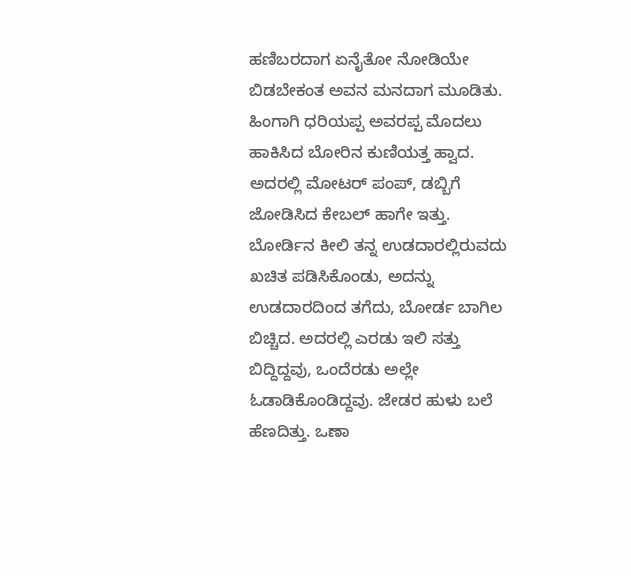ಹಣಿಬರದಾಗ ಏನೈತೋ ನೋಡಿಯೇ ಬಿಡಬೇಕಂತ ಅವನ ಮನದಾಗ ಮೂಡಿತು.
ಹಿಂಗಾಗಿ ಧರಿಯಪ್ಪ ಅವರಪ್ಪ ಮೊದಲು ಹಾಕಿಸಿದ ಬೋರಿನ ಕುಣಿಯತ್ತ ಹ್ವಾದ. ಅದರಲ್ಲಿ ಮೋಟರ್ ಪಂಪ್, ಡಬ್ಬಿಗೆ ಜೋಡಿಸಿದ ಕೇಬಲ್ ಹಾಗೇ ಇತ್ತು. ಬೋರ್ಡಿನ ಕೀಲಿ ತನ್ನ ಉಡದಾರಲ್ಲಿರುವದು ಖಚಿತ ಪಡಿಸಿಕೊಂಡು, ಅದನ್ನು ಉಡದಾರದಿಂದ ತಗೆದು, ಬೋರ್ಡ ಬಾಗಿಲ ಬಿಚ್ಚಿದ. ಅದರಲ್ಲಿ ಎರಡು ಇಲಿ ಸತ್ತು ಬಿದ್ದಿದ್ದವು, ಒಂದೆರಡು ಅಲ್ಲೇ ಓಡಾಡಿಕೊಂಡಿದ್ದವು. ಜೇಡರ ಹುಳು ಬಲೆ ಹೆಣದಿತ್ತು. ಒಣಾ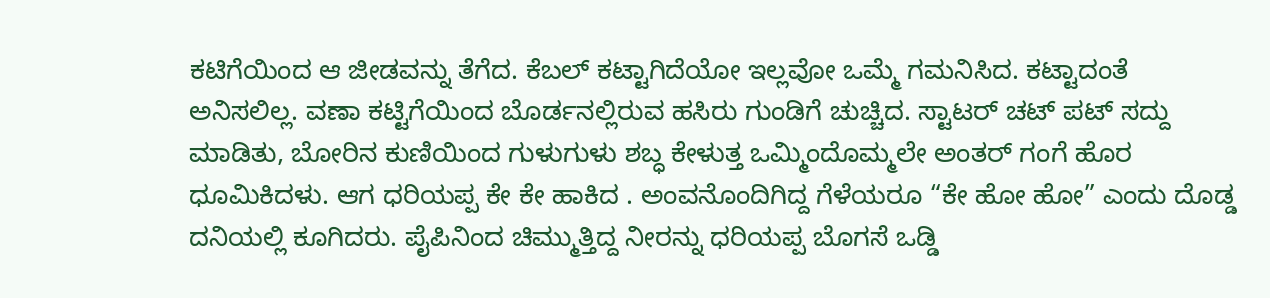ಕಟಿಗೆಯಿಂದ ಆ ಜೀಡವನ್ನು ತೆಗೆದ. ಕೆಬಲ್ ಕಟ್ಟಾಗಿದೆಯೋ ಇಲ್ಲವೋ ಒಮ್ಮೆ ಗಮನಿಸಿದ. ಕಟ್ಟಾದಂತೆ ಅನಿಸಲಿಲ್ಲ. ವಣಾ ಕಟ್ಟಿಗೆಯಿಂದ ಬೊರ್ಡನಲ್ಲಿರುವ ಹಸಿರು ಗುಂಡಿಗೆ ಚುಚ್ಚಿದ. ಸ್ಟಾಟರ್ ಚಟ್ ಪಟ್ ಸದ್ದು ಮಾಡಿತು, ಬೋರಿನ ಕುಣಿಯಿಂದ ಗುಳುಗುಳು ಶಬ್ಧ ಕೇಳುತ್ತ ಒಮ್ಮಿಂದೊಮ್ಮಲೇ ಅಂತರ್ ಗಂಗೆ ಹೊರ ಧೂಮಿಕಿದಳು. ಆಗ ಧರಿಯಪ್ಪ ಕೇ ಕೇ ಹಾಕಿದ . ಅಂವನೊಂದಿಗಿದ್ದ ಗೆಳೆಯರೂ “ಕೇ ಹೋ ಹೋ” ಎಂದು ದೊಡ್ಡ ದನಿಯಲ್ಲಿ ಕೂಗಿದರು. ಪೈಪಿನಿಂದ ಚಿಮ್ಮುತ್ತಿದ್ದ ನೀರನ್ನು ಧರಿಯಪ್ಪ ಬೊಗಸೆ ಒಡ್ಡಿ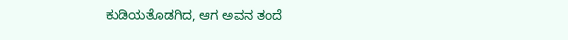ಕುಡಿಯತೊಡಗಿದ, ಆಗ ಅವನ ತಂದೆ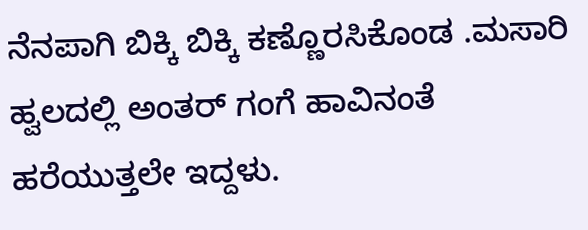ನೆನಪಾಗಿ ಬಿಕ್ಕಿ ಬಿಕ್ಕಿ ಕಣ್ಣೊರಸಿಕೊಂಡ .ಮಸಾರಿ ಹ್ವಲದಲ್ಲಿ ಅಂತರ್ ಗಂಗೆ ಹಾವಿನಂತೆ ಹರೆಯುತ್ತಲೇ ಇದ್ದಳು.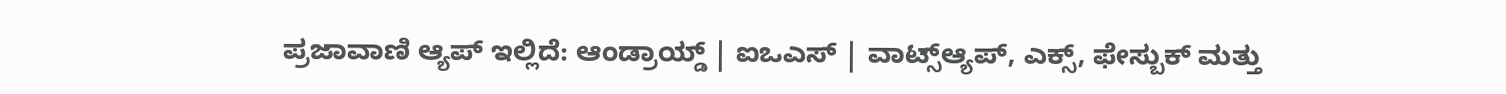ಪ್ರಜಾವಾಣಿ ಆ್ಯಪ್ ಇಲ್ಲಿದೆ: ಆಂಡ್ರಾಯ್ಡ್ | ಐಒಎಸ್ | ವಾಟ್ಸ್ಆ್ಯಪ್, ಎಕ್ಸ್, ಫೇಸ್ಬುಕ್ ಮತ್ತು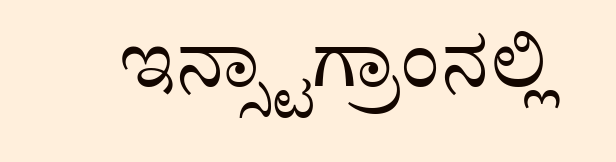ಇನ್ಸ್ಟಾಗ್ರಾಂನಲ್ಲಿ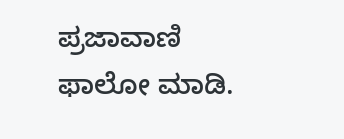ಪ್ರಜಾವಾಣಿ ಫಾಲೋ ಮಾಡಿ.